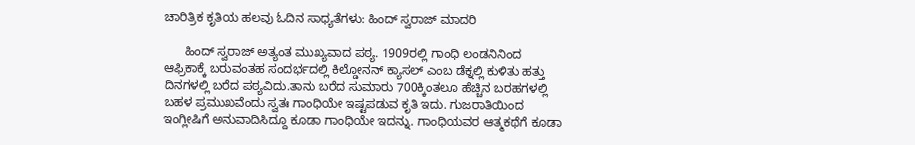ಚಾರಿತ್ರಿಕ ಕೃತಿಯ ಹಲವು ಓದಿನ ಸಾಧ್ಯತೆಗಳು: ಹಿಂದ್ ಸ್ವರಾಜ್ ಮಾದರಿ

      ಹಿಂದ್ ಸ್ವರಾಜ್ ಅತ್ಯಂತ ಮುಖ್ಯವಾದ ಪಠ್ಯ. 1909ರಲ್ಲಿ ಗಾಂಧಿ ಲಂಡನಿನಿಂದ ಆಫ್ರಿಕಾಕ್ಕೆ ಬರುವಂತಹ ಸಂದರ್ಭದಲ್ಲಿ ಕಿಲ್ಡೋನನ್ ಕ್ಯಾಸಲ್ ಎಂಬ ಡೆಕ್ನಲ್ಲಿ ಕುಳಿತು ಹತ್ತು ದಿನಗಳಲ್ಲಿ ಬರೆದ ಪಠ್ಯವಿದು.ತಾನು ಬರೆದ ಸುಮಾರು 700ಕ್ಕಿಂತಲೂ ಹೆಚ್ಚಿನ ಬರಹಗಳಲ್ಲಿ ಬಹಳ ಪ್ರಮುಖವೆಂದು ಸ್ವತಃ ಗಾಂಧಿಯೇ ಇಷ್ಟಪಡುವ ಕೃತಿ ಇದು. ಗುಜರಾತಿಯಿಂದ ಇಂಗ್ಲೀಷಿಗೆ ಅನುವಾದಿಸಿದ್ದೂ ಕೂಡಾ ಗಾಂಧಿಯೇ ಇದನ್ನು. ಗಾಂಧಿಯವರ ಆತ್ಮಕಥೆಗೆ ಕೂಡಾ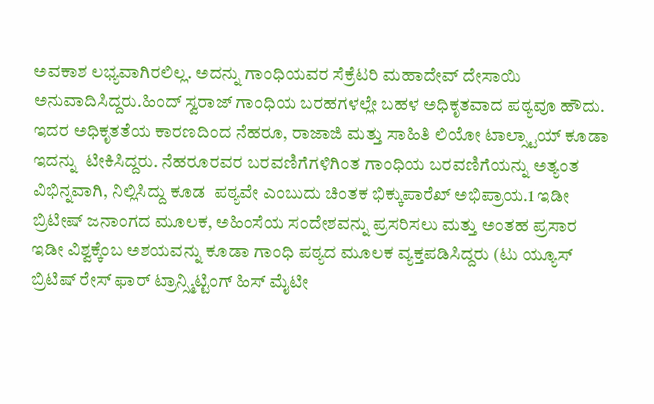ಅವಕಾಶ ಲಭ್ಯವಾಗಿರಲಿಲ್ಲ. ಅದನ್ನು ಗಾಂಧಿಯವರ ಸೆಕ್ರೆಟರಿ ಮಹಾದೇವ್ ದೇಸಾಯಿ ಅನುವಾದಿಸಿದ್ದರು.ಹಿಂದ್ ಸ್ವರಾಜ್ ಗಾಂಧಿಯ ಬರಹಗಳಲ್ಲೇ ಬಹಳ ಅಧಿಕೃತವಾದ ಪಠ್ಯವೂ ಹೌದು. ಇದರ ಅಧಿಕೃತತೆಯ ಕಾರಣದಿಂದ ನೆಹರೂ, ರಾಜಾಜಿ ಮತ್ತು ಸಾಹಿತಿ ಲಿಯೋ ಟಾಲ್ಸ್ಟಾಯ್ ಕೂಡಾ ಇದನ್ನು  ಟೀಕಿಸಿದ್ದರು. ನೆಹರೂರವರ ಬರವಣಿಗೆಗಳಿಗಿಂತ ಗಾಂಧಿಯ ಬರವಣಿಗೆಯನ್ನು ಅತ್ಯಂತ ವಿಭಿನ್ನವಾಗಿ, ನಿಲ್ಲಿಸಿದ್ದು ಕೂಡ  ಪಠ್ಯವೇ ಎಂಬುದು ಚಿಂತಕ ಭಿಕ್ಕುಪಾರೆಖ್ ಅಭಿಪ್ರಾಯ.1 ಇಡೀ ಬ್ರಿಟೀಷ್ ಜನಾಂಗದ ಮೂಲಕ, ಅಹಿಂಸೆಯ ಸಂದೇಶವನ್ನು ಪ್ರಸರಿಸಲು ಮತ್ತು ಅಂತಹ ಪ್ರಸಾರ ಇಡೀ ವಿಶ್ವಕ್ಕೆಂಬ ಅಶಯವನ್ನು ಕೂಡಾ ಗಾಂಧಿ ಪಠ್ಯದ ಮೂಲಕ ವ್ಯಕ್ತಪಡಿಸಿದ್ದರು (ಟು ಯ್ಯೂಸ್ ಬ್ರಿಟಿಷ್ ರೇಸ್ ಫಾರ್ ಟ್ರಾನ್ಸ್ಮಿಟ್ಟಿಂಗ್ ಹಿಸ್ ಮೈಟೀ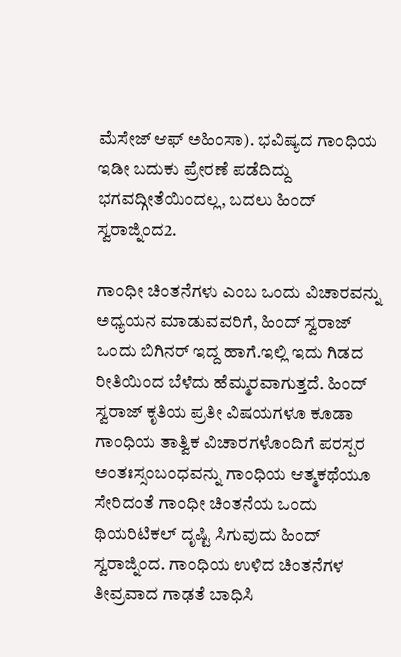ಮೆಸೇಜ್ ಆಫ್ ಅಹಿಂಸಾ). ಭವಿಷ್ಯದ ಗಾಂಧಿಯ ಇಡೀ ಬದುಕು ಪ್ರೇರಣೆ ಪಡೆದಿದ್ದು ಭಗವದ್ಗೀತೆಯಿಂದಲ್ಲ, ಬದಲು ಹಿಂದ್ ಸ್ವರಾಜ್ನಿಂದ2.

ಗಾಂಧೀ ಚಿಂತನೆಗಳು ಎಂಬ ಒಂದು ವಿಚಾರವನ್ನು ಅಧ್ಯಯನ ಮಾಡುವವರಿಗೆ, ಹಿಂದ್ ಸ್ವರಾಜ್ ಒಂದು ಬಿಗಿನರ್ ಇದ್ದ ಹಾಗೆ.ಇಲ್ಲಿ ಇದು ಗಿಡದ ರೀತಿಯಿಂದ ಬೆಳೆದು ಹೆಮ್ಮರವಾಗುತ್ತದೆ. ಹಿಂದ್ ಸ್ವರಾಜ್ ಕೃತಿಯ ಪ್ರತೀ ವಿಷಯಗಳೂ ಕೂಡಾ ಗಾಂಧಿಯ ತಾತ್ವಿಕ ವಿಚಾರಗಳೊಂದಿಗೆ ಪರಸ್ಪರ ಅಂತಃಸ್ಸಂಬಂಧವನ್ನು ಗಾಂಧಿಯ ಆತ್ಮಕಥೆಯೂ ಸೇರಿದಂತೆ ಗಾಂಧೀ ಚಿಂತನೆಯ ಒಂದು ಥಿಯರಿಟಿಕಲ್ ದೃಷ್ಟಿ ಸಿಗುವುದು ಹಿಂದ್ ಸ್ವರಾಜ್ನಿಂದ. ಗಾಂಧಿಯ ಉಳಿದ ಚಿಂತನೆಗಳ ತೀವ್ರವಾದ ಗಾಢತೆ ಬಾಧಿಸಿ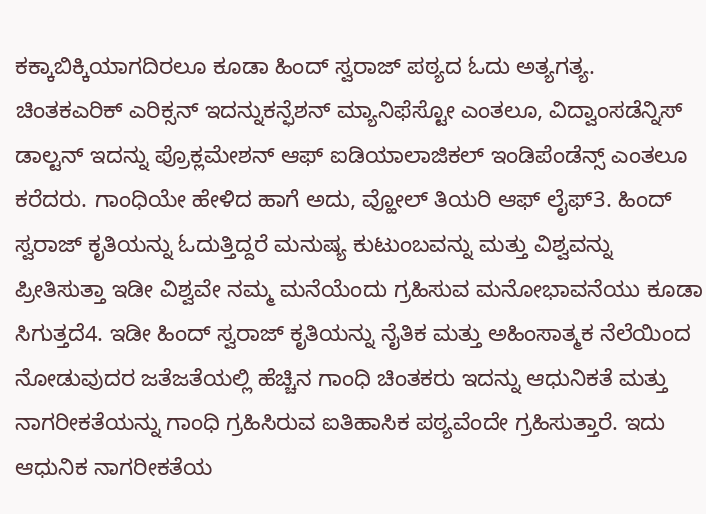ಕಕ್ಕಾಬಿಕ್ಕಿಯಾಗದಿರಲೂ ಕೂಡಾ ಹಿಂದ್ ಸ್ವರಾಜ್ ಪಠ್ಯದ ಓದು ಅತ್ಯಗತ್ಯ. ಚಿಂತಕಎರಿಕ್ ಎರಿಕ್ಸನ್ ಇದನ್ನುಕನ್ಫೆಶನ್ ಮ್ಯಾನಿಫೆಸ್ಟೋ ಎಂತಲೂ, ವಿದ್ವಾಂಸಡೆನ್ನಿಸ್ ಡಾಲ್ಟನ್ ಇದನ್ನು ಪ್ರೊಕ್ಲಮೇಶನ್ ಆಫ್ ಐಡಿಯಾಲಾಜಿಕಲ್ ಇಂಡಿಪೆಂಡೆನ್ಸ್ ಎಂತಲೂ ಕರೆದರು. ಗಾಂಧಿಯೇ ಹೇಳಿದ ಹಾಗೆ ಅದು, ವ್ಹೋಲ್ ತಿಯರಿ ಆಫ್ ಲೈಫ್3. ಹಿಂದ್ ಸ್ವರಾಜ್ ಕೃತಿಯನ್ನು ಓದುತ್ತಿದ್ದರೆ ಮನುಷ್ಯ ಕುಟುಂಬವನ್ನು ಮತ್ತು ವಿಶ್ವವನ್ನು ಪ್ರೀತಿಸುತ್ತಾ ಇಡೀ ವಿಶ್ವವೇ ನಮ್ಮ ಮನೆಯೆಂದು ಗ್ರಹಿಸುವ ಮನೋಭಾವನೆಯು ಕೂಡಾ ಸಿಗುತ್ತದೆ4. ಇಡೀ ಹಿಂದ್ ಸ್ವರಾಜ್ ಕೃತಿಯನ್ನು ನೈತಿಕ ಮತ್ತು ಅಹಿಂಸಾತ್ಮಕ ನೆಲೆಯಿಂದ ನೋಡುವುದರ ಜತೆಜತೆಯಲ್ಲಿ ಹೆಚ್ಚಿನ ಗಾಂಧಿ ಚಿಂತಕರು ಇದನ್ನು ಆಧುನಿಕತೆ ಮತ್ತು ನಾಗರೀಕತೆಯನ್ನು ಗಾಂಧಿ ಗ್ರಹಿಸಿರುವ ಐತಿಹಾಸಿಕ ಪಠ್ಯವೆಂದೇ ಗ್ರಹಿಸುತ್ತಾರೆ. ಇದು ಆಧುನಿಕ ನಾಗರೀಕತೆಯ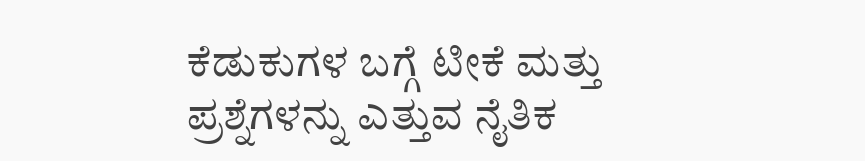ಕೆಡುಕುಗಳ ಬಗ್ಗೆ ಟೀಕೆ ಮತ್ತು ಪ್ರಶ್ನೆಗಳನ್ನು ಎತ್ತುವ ನೈತಿಕ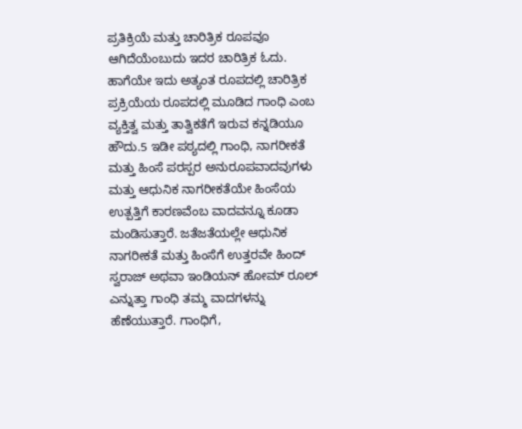ಪ್ರತಿಕ್ರಿಯೆ ಮತ್ತು ಚಾರಿತ್ರಿಕ ರೂಪವೂ ಆಗಿದೆಯೆಂಬುದು ಇದರ ಚಾರಿತ್ರಿಕ ಓದು. ಹಾಗೆಯೇ ಇದು ಅತ್ಯಂತ ರೂಪದಲ್ಲಿ ಚಾರಿತ್ರಿಕ ಪ್ರಕ್ರಿಯೆಯ ರೂಪದಲ್ಲಿ ಮೂಡಿದ ಗಾಂಧಿ ಎಂಬ ವ್ಯಕ್ತಿತ್ವ ಮತ್ತು ತಾತ್ವಿಕತೆಗೆ ಇರುವ ಕನ್ನಡಿಯೂ ಹೌದು.5 ಇಡೀ ಪಠ್ಯದಲ್ಲಿ ಗಾಂಧಿ, ನಾಗರೀಕತೆ ಮತ್ತು ಹಿಂಸೆ ಪರಸ್ಪರ ಅನುರೂಪವಾದವುಗಳು ಮತ್ತು ಆಧುನಿಕ ನಾಗರೀಕತೆಯೇ ಹಿಂಸೆಯ ಉತ್ಪತ್ತಿಗೆ ಕಾರಣವೆಂಬ ವಾದವನ್ನೂ ಕೂಡಾ ಮಂಡಿಸುತ್ತಾರೆ. ಜತೆಜತೆಯಲ್ಲೇ ಆಧುನಿಕ ನಾಗರೀಕತೆ ಮತ್ತು ಹಿಂಸೆಗೆ ಉತ್ತರವೇ ಹಿಂದ್ ಸ್ವರಾಜ್ ಅಥವಾ ಇಂಡಿಯನ್ ಹೋಮ್ ರೂಲ್ ಎನ್ನುತ್ತಾ ಗಾಂಧಿ ತಮ್ಮ ವಾದಗಳನ್ನು ಹೆಣೆಯುತ್ತಾರೆ. ಗಾಂಧಿಗೆ,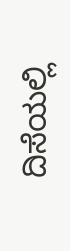ದಿಸೆಯಲ್ಲಿ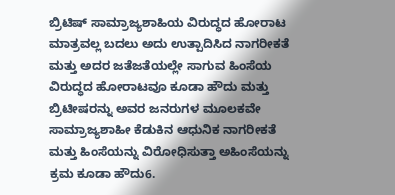ಬ್ರಿಟಿಷ್ ಸಾಮ್ರಾಜ್ಯಶಾಹಿಯ ವಿರುದ್ಧದ ಹೋರಾಟ ಮಾತ್ರವಲ್ಲ ಬದಲು ಅದು ಉತ್ಪಾದಿಸಿದ ನಾಗರೀಕತೆ ಮತ್ತು ಅದರ ಜತೆಜತೆಯಲ್ಲೇ ಸಾಗುವ ಹಿಂಸೆಯ ವಿರುದ್ಧದ ಹೋರಾಟವೂ ಕೂಡಾ ಹೌದು ಮತ್ತು ಬ್ರಿಟೀಷರನ್ನು ಅವರ ಜನರುಗಳ ಮೂಲಕವೇ ಸಾಮ್ರಾಜ್ಯಶಾಹೀ ಕೆಡುಕಿನ ಆಧುನಿಕ ನಾಗರೀಕತೆ ಮತ್ತು ಹಿಂಸೆಯನ್ನು ವಿರೋಧಿಸುತ್ತಾ ಅಹಿಂಸೆಯನ್ನು ಕ್ರಮ ಕೂಡಾ ಹೌದು6.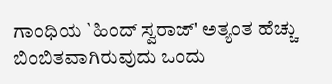ಗಾಂಧಿಯ `ಹಿಂದ್ ಸ್ವರಾಜ್' ಅತ್ಯಂತ ಹೆಚ್ಚು ಬಿಂಬಿತವಾಗಿರುವುದು ಒಂದು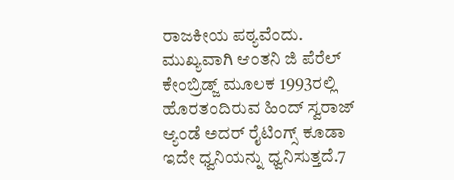ರಾಜಕೀಯ ಪಠ್ಯವೆಂದು. ಮುಖ್ಯವಾಗಿ ಆಂತನಿ ಜಿ ಪೆರೆಲ್ ಕೇಂಬ್ರಿಡ್ಜ್ ಮೂಲಕ 1993ರಲ್ಲಿ ಹೊರತಂದಿರುವ ಹಿಂದ್ ಸ್ವರಾಜ್ ಆ್ಯಂಡೆ ಅದರ್ ರೈಟಿಂಗ್ಸ್ ಕೂಡಾ ಇದೇ ಧ್ವನಿಯನ್ನು ಧ್ವನಿಸುತ್ತದೆ.7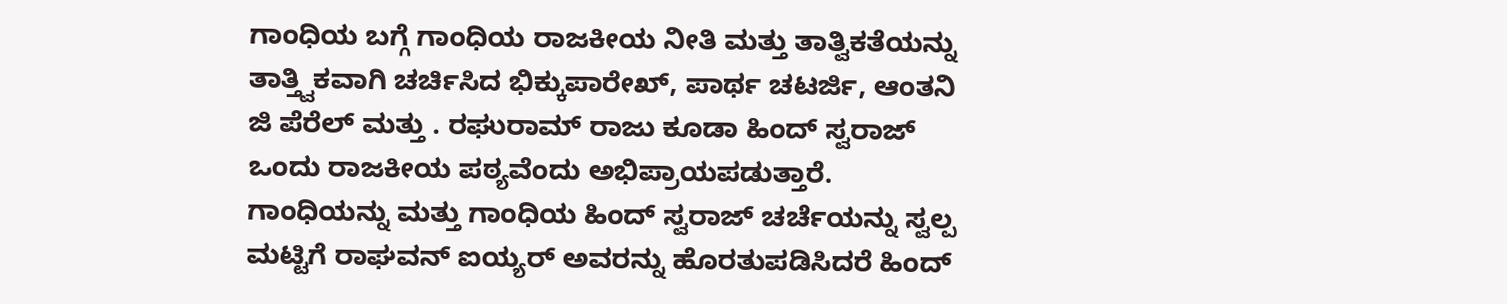ಗಾಂಧಿಯ ಬಗ್ಗೆ ಗಾಂಧಿಯ ರಾಜಕೀಯ ನೀತಿ ಮತ್ತು ತಾತ್ವಿಕತೆಯನ್ನು ತಾತ್ತ್ವಿಕವಾಗಿ ಚರ್ಚಿಸಿದ ಭಿಕ್ಕುಪಾರೇಖ್, ಪಾರ್ಥ ಚಟರ್ಜಿ, ಆಂತನಿ ಜಿ ಪೆರೆಲ್ ಮತ್ತು . ರಘುರಾಮ್ ರಾಜು ಕೂಡಾ ಹಿಂದ್ ಸ್ವರಾಜ್ ಒಂದು ರಾಜಕೀಯ ಪಠ್ಯವೆಂದು ಅಭಿಪ್ರಾಯಪಡುತ್ತಾರೆ. ಗಾಂಧಿಯನ್ನು ಮತ್ತು ಗಾಂಧಿಯ ಹಿಂದ್ ಸ್ವರಾಜ್ ಚರ್ಚೆಯನ್ನು ಸ್ವಲ್ಪ ಮಟ್ಟಿಗೆ ರಾಘವನ್ ಐಯ್ಯರ್ ಅವರನ್ನು ಹೊರತುಪಡಿಸಿದರೆ ಹಿಂದ್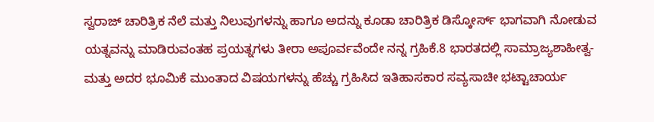ಸ್ವರಾಜ್ ಚಾರಿತ್ರಿಕ ನೆಲೆ ಮತ್ತು ನಿಲುವುಗಳನ್ನು ಹಾಗೂ ಅದನ್ನು ಕೂಡಾ ಚಾರಿತ್ರಿಕ ಡಿಸ್ಕೋರ್ಸ್ ಭಾಗವಾಗಿ ನೋಡುವ ಯತ್ನವನ್ನು ಮಾಡಿರುವಂತಹ ಪ್ರಯತ್ನಗಳು ತೀರಾ ಅಪೂರ್ವವೆಂದೇ ನನ್ನ ಗ್ರಹಿಕೆ.8 ಭಾರತದಲ್ಲಿ ಸಾಮ್ರಾಜ್ಯಶಾಹೀತ್ವ- ಮತ್ತು ಅದರ ಭೂಮಿಕೆ ಮುಂತಾದ ವಿಷಯಗಳನ್ನು ಹೆಚ್ಚು ಗ್ರಹಿಸಿದ ಇತಿಹಾಸಕಾರ ಸವ್ಯಸಾಚೀ ಭಟ್ಟಾಚಾರ್ಯ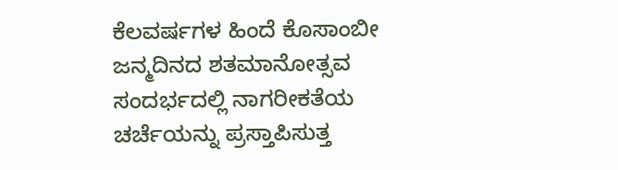ಕೆಲವರ್ಷಗಳ ಹಿಂದೆ ಕೊಸಾಂಬೀ ಜನ್ಮದಿನದ ಶತಮಾನೋತ್ಸವ ಸಂದರ್ಭದಲ್ಲಿ ನಾಗರೀಕತೆಯ ಚರ್ಚೆಯನ್ನು ಪ್ರಸ್ತಾಪಿಸುತ್ತ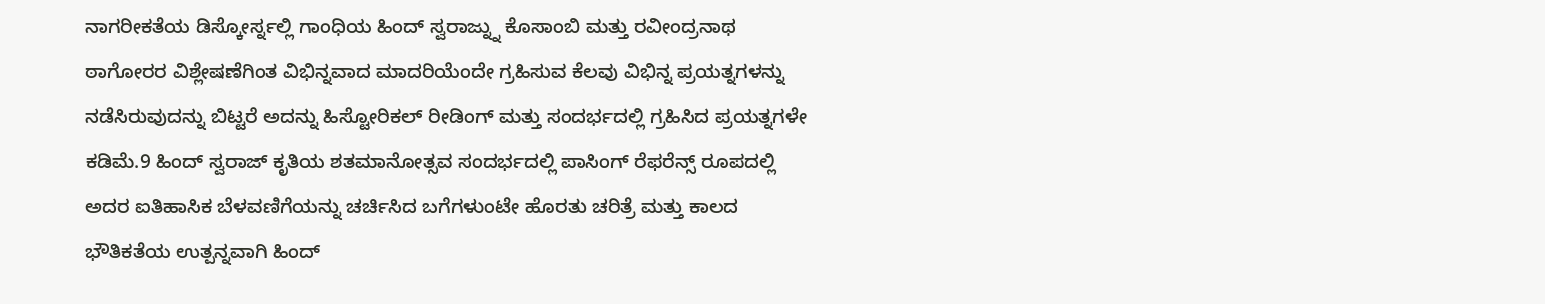ನಾಗರೀಕತೆಯ ಡಿಸ್ಕೋರ್ಸ್ನಲ್ಲಿ ಗಾಂಧಿಯ ಹಿಂದ್ ಸ್ವರಾಜ್ನ್ನು ಕೊಸಾಂಬಿ ಮತ್ತು ರವೀಂದ್ರನಾಥ ಠಾಗೋರರ ವಿಶ್ಲೇಷಣೆಗಿಂತ ವಿಭಿನ್ನವಾದ ಮಾದರಿಯೆಂದೇ ಗ್ರಹಿಸುವ ಕೆಲವು ವಿಭಿನ್ನ ಪ್ರಯತ್ನಗಳನ್ನು ನಡೆಸಿರುವುದನ್ನು ಬಿಟ್ಟರೆ ಅದನ್ನು ಹಿಸ್ಟೋರಿಕಲ್ ರೀಡಿಂಗ್ ಮತ್ತು ಸಂದರ್ಭದಲ್ಲಿ ಗ್ರಹಿಸಿದ ಪ್ರಯತ್ನಗಳೇ ಕಡಿಮೆ.9 ಹಿಂದ್ ಸ್ವರಾಜ್ ಕೃತಿಯ ಶತಮಾನೋತ್ಸವ ಸಂದರ್ಭದಲ್ಲಿ ಪಾಸಿಂಗ್ ರೆಫರೆನ್ಸ್ ರೂಪದಲ್ಲಿ ಅದರ ಐತಿಹಾಸಿಕ ಬೆಳವಣಿಗೆಯನ್ನು ಚರ್ಚಿಸಿದ ಬಗೆಗಳುಂಟೇ ಹೊರತು ಚರಿತ್ರೆ ಮತ್ತು ಕಾಲದ ಭೌತಿಕತೆಯ ಉತ್ಪನ್ನವಾಗಿ ಹಿಂದ್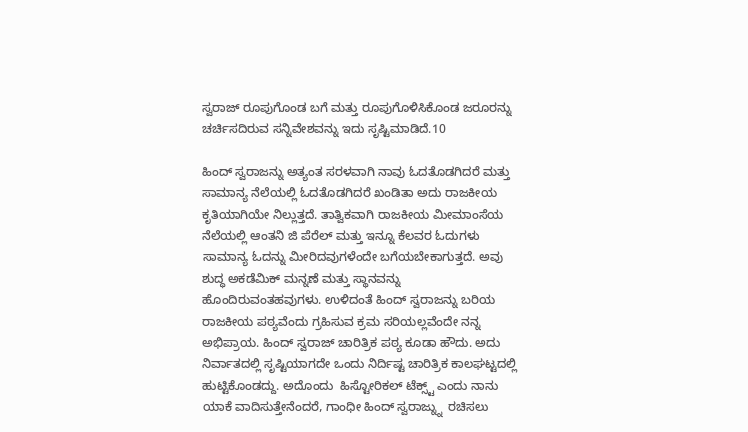ಸ್ವರಾಜ್ ರೂಪುಗೊಂಡ ಬಗೆ ಮತ್ತು ರೂಪುಗೊಳಿಸಿಕೊಂಡ ಜರೂರನ್ನು ಚರ್ಚಿಸದಿರುವ ಸನ್ನಿವೇಶವನ್ನು ಇದು ಸೃಷ್ಟಿಮಾಡಿದೆ.10

ಹಿಂದ್ ಸ್ವರಾಜನ್ನು ಅತ್ಯಂತ ಸರಳವಾಗಿ ನಾವು ಓದತೊಡಗಿದರೆ ಮತ್ತು ಸಾಮಾನ್ಯ ನೆಲೆಯಲ್ಲಿ ಓದತೊಡಗಿದರೆ ಖಂಡಿತಾ ಅದು ರಾಜಕೀಯ ಕೃತಿಯಾಗಿಯೇ ನಿಲ್ಲುತ್ತದೆ. ತಾತ್ವಿಕವಾಗಿ ರಾಜಕೀಯ ಮೀಮಾಂಸೆಯ ನೆಲೆಯಲ್ಲಿ ಆಂತನಿ ಜಿ ಪೆರೆಲ್ ಮತ್ತು ಇನ್ನೂ ಕೆಲವರ ಓದುಗಳು ಸಾಮಾನ್ಯ ಓದನ್ನು ಮೀರಿದವುಗಳೆಂದೇ ಬಗೆಯಬೇಕಾಗುತ್ತದೆ. ಅವು ಶುದ್ಧ ಅಕಡೆಮಿಕ್ ಮನ್ನಣೆ ಮತ್ತು ಸ್ಥಾನವನ್ನು ಹೊಂದಿರುವಂತಹವುಗಳು. ಉಳಿದಂತೆ ಹಿಂದ್ ಸ್ವರಾಜನ್ನು ಬರಿಯ ರಾಜಕೀಯ ಪಠ್ಯವೆಂದು ಗ್ರಹಿಸುವ ಕ್ರಮ ಸರಿಯಲ್ಲವೆಂದೇ ನನ್ನ ಅಭಿಪ್ರಾಯ. ಹಿಂದ್ ಸ್ವರಾಜ್ ಚಾರಿತ್ರಿಕ ಪಠ್ಯ ಕೂಡಾ ಹೌದು. ಅದು ನಿರ್ವಾತದಲ್ಲಿ ಸೃಷ್ಟಿಯಾಗದೇ ಒಂದು ನಿರ್ದಿಷ್ಟ ಚಾರಿತ್ರಿಕ ಕಾಲಘಟ್ಟದಲ್ಲಿ ಹುಟ್ಟಿಕೊಂಡದ್ದು. ಅದೊಂದು  ಹಿಸ್ಟೋರಿಕಲ್ ಟೆಕ್ಸ್ಟ್ ಎಂದು ನಾನು ಯಾಕೆ ವಾದಿಸುತ್ತೇನೆಂದರೆ, ಗಾಂಧೀ ಹಿಂದ್ ಸ್ವರಾಜ್ನ್ನು  ರಚಿಸಲು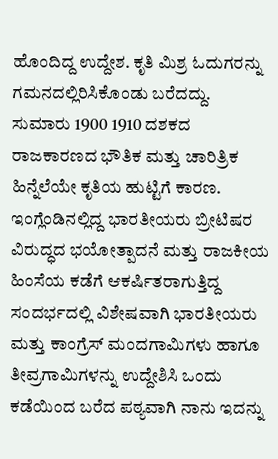ಹೊಂದಿದ್ದ ಉದ್ದೇಶ. ಕೃತಿ ಮಿಶ್ರ ಓದುಗರನ್ನು ಗಮನದಲ್ಲಿರಿಸಿಕೊಂಡು ಬರೆದದ್ದು. ಸುಮಾರು 1900 1910 ದಶಕದ ರಾಜಕಾರಣದ ಭೌತಿಕ ಮತ್ತು ಚಾರಿತ್ರಿಕ ಹಿನ್ನೆಲೆಯೇ ಕೃತಿಯ ಹುಟ್ಟಿಗೆ ಕಾರಣ. ಇಂಗ್ಲೆಂಡಿನಲ್ಲಿದ್ದ ಭಾರತೀಯರು ಬ್ರೀಟಿಷರ ವಿರುದ್ಧದ ಭಯೋತ್ಪಾದನೆ ಮತ್ತು ರಾಜಕೀಯ ಹಿಂಸೆಯ ಕಡೆಗೆ ಆಕರ್ಷಿತರಾಗುತ್ತಿದ್ದ ಸಂದರ್ಭದಲ್ಲಿ ವಿಶೇಷವಾಗಿ ಭಾರತೀಯರು ಮತ್ತು ಕಾಂಗ್ರೆಸ್ ಮಂದಗಾಮಿಗಳು ಹಾಗೂ ತೀವ್ರಗಾಮಿಗಳನ್ನು ಉದ್ದೇಶಿಸಿ ಒಂದು ಕಡೆಯಿಂದ ಬರೆದ ಪಠ್ಯವಾಗಿ ನಾನು ಇದನ್ನು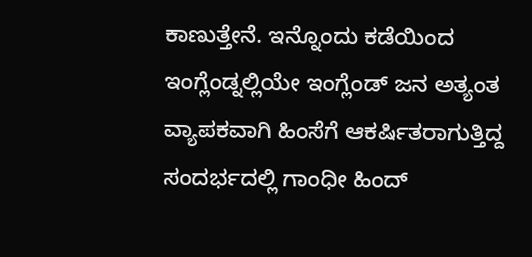ಕಾಣುತ್ತೇನೆ. ಇನ್ನೊಂದು ಕಡೆಯಿಂದ ಇಂಗ್ಲೆಂಡ್ನಲ್ಲಿಯೇ ಇಂಗ್ಲೆಂಡ್ ಜನ ಅತ್ಯಂತ ವ್ಯಾಪಕವಾಗಿ ಹಿಂಸೆಗೆ ಆಕರ್ಷಿತರಾಗುತ್ತಿದ್ದ ಸಂದರ್ಭದಲ್ಲಿ ಗಾಂಧೀ ಹಿಂದ್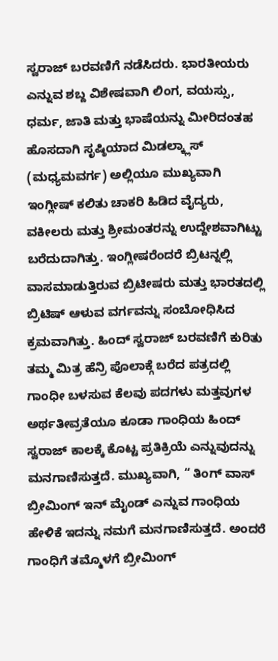ಸ್ವರಾಜ್ ಬರವಣಿಗೆ ನಡೆಸಿದರು. ಭಾರತೀಯರು ಎನ್ನುವ ಶಬ್ದ ವಿಶೇಷವಾಗಿ ಲಿಂಗ, ವಯಸ್ಸು, ಧರ್ಮ, ಜಾತಿ ಮತ್ತು ಭಾಷೆಯನ್ನು ಮೀರಿದಂತಹ ಹೊಸದಾಗಿ ಸೃಷ್ಠಿಯಾದ ಮಿಡಲ್ಕ್ಲಾಸ್ (ಮಧ್ಯಮವರ್ಗ) ಅಲ್ಲಿಯೂ ಮುಖ್ಯವಾಗಿ ಇಂಗ್ಲೀಷ್ ಕಲಿತು ಚಾಕರಿ ಹಿಡಿದ ವೈದ್ಯರು, ವಕೀಲರು ಮತ್ತು ಶ್ರೀಮಂತರನ್ನು ಉದ್ದೇಶವಾಗಿಟ್ಟು ಬರೆದುದಾಗಿತ್ತು. ಇಂಗ್ಲೀಷರೆಂದರೆ ಬ್ರಿಟನ್ನಲ್ಲಿ ವಾಸಮಾಡುತ್ತಿರುವ ಬ್ರಿಟೀಷರು ಮತ್ತು ಭಾರತದಲ್ಲಿ ಬ್ರಿಟಿಷ್ ಆಳುವ ವರ್ಗವನ್ನು ಸಂಬೋಧಿಸಿದ ಕ್ರಮವಾಗಿತ್ತು. ಹಿಂದ್ ಸ್ವರಾಜ್ ಬರವಣಿಗೆ ಕುರಿತು ತಮ್ಮ ಮಿತ್ರ ಹೆನ್ರಿ ಪೊಲಾಕ್ಗೆ ಬರೆದ ಪತ್ರದಲ್ಲಿ ಗಾಂಧೀ ಬಳಸುವ ಕೆಲವು ಪದಗಳು ಮತ್ತವುಗಳ ಅರ್ಥತೀವ್ರತೆಯೂ ಕೂಡಾ ಗಾಂಧಿಯ ಹಿಂದ್ ಸ್ವರಾಜ್ ಕಾಲಕ್ಕೆ ಕೊಟ್ಟ ಪ್ರತಿಕ್ರಿಯೆ ಎನ್ನುವುದನ್ನು ಮನಗಾಣಿಸುತ್ತದೆ. ಮುಖ್ಯವಾಗಿ, “ ತಿಂಗ್ ವಾಸ್ ಬ್ರೀಮಿಂಗ್ ಇನ್ ಮೈಂಡ್ ಎನ್ನುವ ಗಾಂಧಿಯ ಹೇಳಿಕೆ ಇದನ್ನು ನಮಗೆ ಮನಗಾಣಿಸುತ್ತದೆ. ಅಂದರೆ ಗಾಂಧಿಗೆ ತಮ್ಮೊಳಗೆ ಬ್ರೀಮಿಂಗ್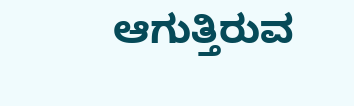ಆಗುತ್ತಿರುವ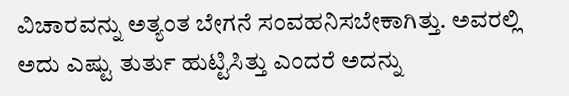ವಿಚಾರವನ್ನು ಅತ್ಯಂತ ಬೇಗನೆ ಸಂವಹನಿಸಬೇಕಾಗಿತ್ತು. ಅವರಲ್ಲಿ ಅದು ಎಷ್ಟು ತುರ್ತು ಹುಟ್ಟಿಸಿತ್ತು ಎಂದರೆ ಅದನ್ನು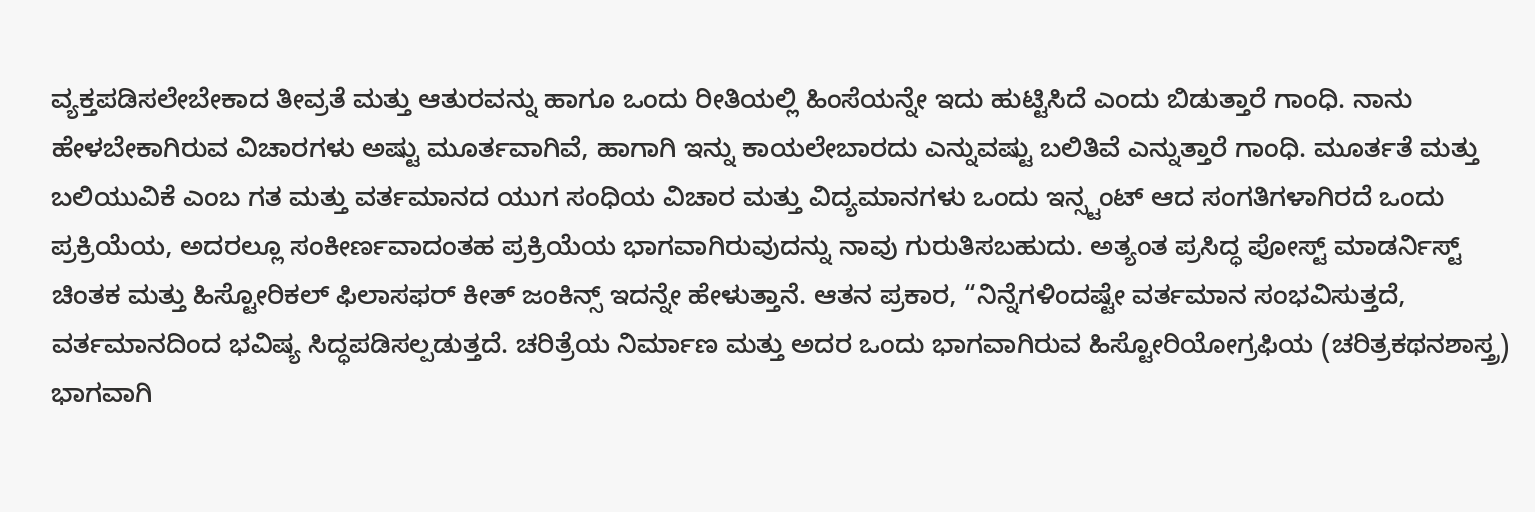ವ್ಯಕ್ತಪಡಿಸಲೇಬೇಕಾದ ತೀವ್ರತೆ ಮತ್ತು ಆತುರವನ್ನು ಹಾಗೂ ಒಂದು ರೀತಿಯಲ್ಲಿ ಹಿಂಸೆಯನ್ನೇ ಇದು ಹುಟ್ಟಿಸಿದೆ ಎಂದು ಬಿಡುತ್ತಾರೆ ಗಾಂಧಿ. ನಾನು ಹೇಳಬೇಕಾಗಿರುವ ವಿಚಾರಗಳು ಅಷ್ಟು ಮೂರ್ತವಾಗಿವೆ, ಹಾಗಾಗಿ ಇನ್ನು ಕಾಯಲೇಬಾರದು ಎನ್ನುವಷ್ಟು ಬಲಿತಿವೆ ಎನ್ನುತ್ತಾರೆ ಗಾಂಧಿ. ಮೂರ್ತತೆ ಮತ್ತು ಬಲಿಯುವಿಕೆ ಎಂಬ ಗತ ಮತ್ತು ವರ್ತಮಾನದ ಯುಗ ಸಂಧಿಯ ವಿಚಾರ ಮತ್ತು ವಿದ್ಯಮಾನಗಳು ಒಂದು ಇನ್ಸ್ಟಂಟ್ ಆದ ಸಂಗತಿಗಳಾಗಿರದೆ ಒಂದು ಪ್ರಕ್ರಿಯೆಯ, ಅದರಲ್ಲೂ ಸಂಕೀರ್ಣವಾದಂತಹ ಪ್ರಕ್ರಿಯೆಯ ಭಾಗವಾಗಿರುವುದನ್ನು ನಾವು ಗುರುತಿಸಬಹುದು. ಅತ್ಯಂತ ಪ್ರಸಿದ್ಧ ಪೋಸ್ಟ್ ಮಾಡರ್ನಿಸ್ಟ್ ಚಿಂತಕ ಮತ್ತು ಹಿಸ್ಟೋರಿಕಲ್ ಫಿಲಾಸಫರ್ ಕೀತ್ ಜಂಕಿನ್ಸ್ ಇದನ್ನೇ ಹೇಳುತ್ತಾನೆ. ಆತನ ಪ್ರಕಾರ, “ನಿನ್ನೆಗಳಿಂದಷ್ಟೇ ವರ್ತಮಾನ ಸಂಭವಿಸುತ್ತದೆ, ವರ್ತಮಾನದಿಂದ ಭವಿಷ್ಯ ಸಿದ್ಧಪಡಿಸಲ್ಪಡುತ್ತದೆ. ಚರಿತ್ರೆಯ ನಿರ್ಮಾಣ ಮತ್ತು ಅದರ ಒಂದು ಭಾಗವಾಗಿರುವ ಹಿಸ್ಟೋರಿಯೋಗ್ರಫಿಯ (ಚರಿತ್ರಕಥನಶಾಸ್ತ್ರ) ಭಾಗವಾಗಿ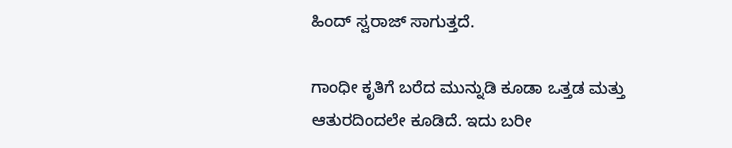ಹಿಂದ್ ಸ್ವರಾಜ್ ಸಾಗುತ್ತದೆ.

ಗಾಂಧೀ ಕೃತಿಗೆ ಬರೆದ ಮುನ್ನುಡಿ ಕೂಡಾ ಒತ್ತಡ ಮತ್ತು ಆತುರದಿಂದಲೇ ಕೂಡಿದೆ. ಇದು ಬರೀ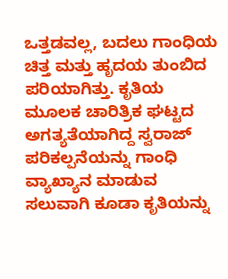ಒತ್ತಡವಲ್ಲ, ಬದಲು ಗಾಂಧಿಯ ಚಿತ್ತ ಮತ್ತು ಹೃದಯ ತುಂಬಿದ ಪರಿಯಾಗಿತ್ತು. ಕೃತಿಯ ಮೂಲಕ ಚಾರಿತ್ರಿಕ ಘಟ್ಟದ ಅಗತ್ಯತೆಯಾಗಿದ್ದ ಸ್ವರಾಜ್ ಪರಿಕಲ್ಪನೆಯನ್ನು ಗಾಂಧಿ ವ್ಯಾಖ್ಯಾನ ಮಾಡುವ ಸಲುವಾಗಿ ಕೂಡಾ ಕೃತಿಯನ್ನು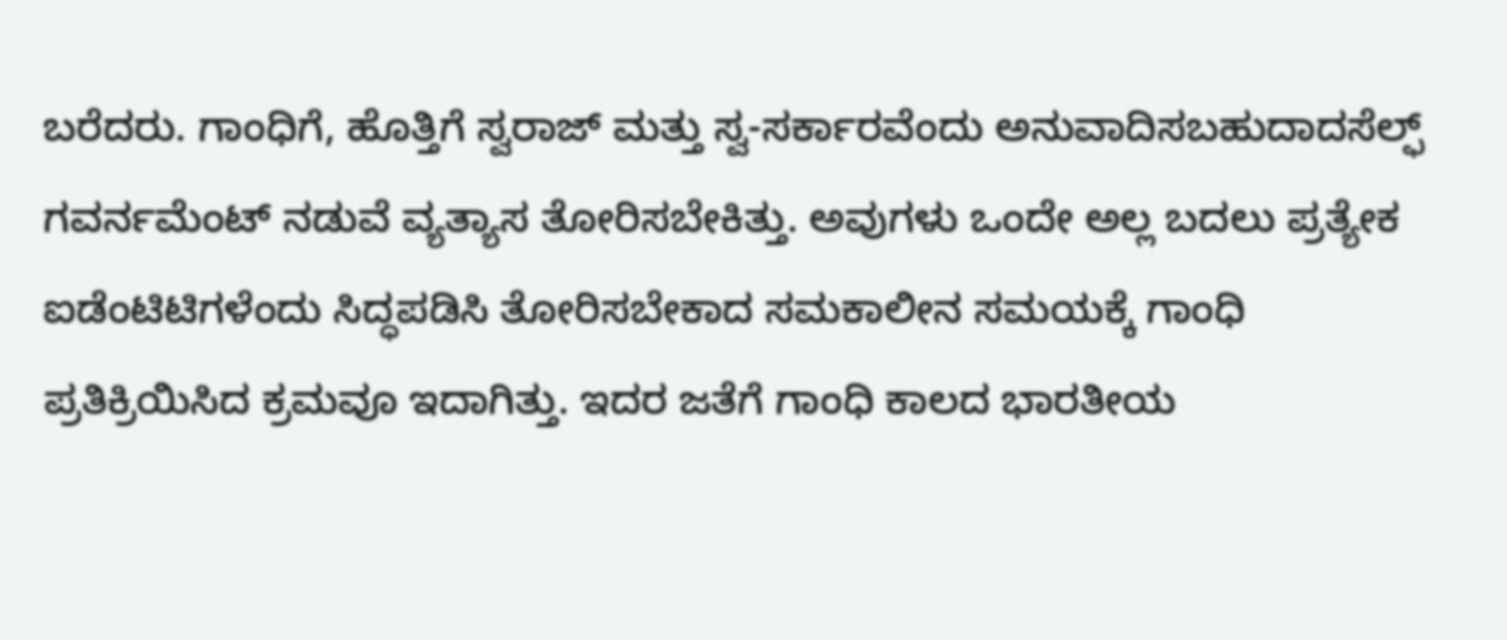ಬರೆದರು. ಗಾಂಧಿಗೆ, ಹೊತ್ತಿಗೆ ಸ್ವರಾಜ್ ಮತ್ತು ಸ್ವ-ಸರ್ಕಾರವೆಂದು ಅನುವಾದಿಸಬಹುದಾದಸೆಲ್ಫ್ ಗವರ್ನಮೆಂಟ್ ನಡುವೆ ವ್ಯತ್ಯಾಸ ತೋರಿಸಬೇಕಿತ್ತು. ಅವುಗಳು ಒಂದೇ ಅಲ್ಲ ಬದಲು ಪ್ರತ್ಯೇಕ ಐಡೆಂಟಿಟಿಗಳೆಂದು ಸಿದ್ಧಪಡಿಸಿ ತೋರಿಸಬೇಕಾದ ಸಮಕಾಲೀನ ಸಮಯಕ್ಕೆ ಗಾಂಧಿ ಪ್ರತಿಕ್ರಿಯಿಸಿದ ಕ್ರಮವೂ ಇದಾಗಿತ್ತು. ಇದರ ಜತೆಗೆ ಗಾಂಧಿ ಕಾಲದ ಭಾರತೀಯ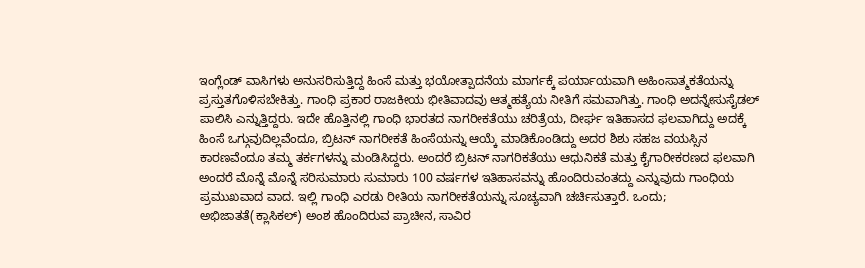ಇಂಗ್ಲೆಂಡ್ ವಾಸಿಗಳು ಅನುಸರಿಸುತ್ತಿದ್ದ ಹಿಂಸೆ ಮತ್ತು ಭಯೋತ್ಪಾದನೆಯ ಮಾರ್ಗಕ್ಕೆ ಪರ್ಯಾಯವಾಗಿ ಅಹಿಂಸಾತ್ಮಕತೆಯನ್ನು ಪ್ರಸ್ತುತಗೊಳಿಸಬೇಕಿತ್ತು. ಗಾಂಧಿ ಪ್ರಕಾರ ರಾಜಕೀಯ ಭೀತಿವಾದವು ಆತ್ಮಹತ್ಯೆಯ ನೀತಿಗೆ ಸಮವಾಗಿತ್ತು. ಗಾಂಧಿ ಅದನ್ನೇಸುಸೈಡಲ್ ಪಾಲಿಸಿ ಎನ್ನುತ್ತಿದ್ದರು. ಇದೇ ಹೊತ್ತಿನಲ್ಲಿ ಗಾಂಧಿ ಭಾರತದ ನಾಗರೀಕತೆಯು ಚರಿತ್ರೆಯ, ದೀರ್ಘ ಇತಿಹಾಸದ ಫಲವಾಗಿದ್ದು ಅದಕ್ಕೆ ಹಿಂಸೆ ಒಗ್ಗುವುದಿಲ್ಲವೆಂದೂ, ಬ್ರಿಟನ್ ನಾಗರೀಕತೆ ಹಿಂಸೆಯನ್ನು ಆಯ್ಕೆ ಮಾಡಿಕೊಂಡಿದ್ದು ಅದರ ಶಿಶು ಸಹಜ ವಯಸ್ಸಿನ ಕಾರಣವೆಂದೂ ತಮ್ಮ ತರ್ಕಗಳನ್ನು ಮಂಡಿಸಿದ್ದರು. ಅಂದರೆ ಬ್ರಿಟನ್ ನಾಗರಿಕತೆಯು ಆಧುನಿಕತೆ ಮತ್ತು ಕೈಗಾರೀಕರಣದ ಫಲವಾಗಿ  ಅಂದರೆ ಮೊನ್ನೆ ಮೊನ್ನೆ ಸರಿಸುಮಾರು ಸುಮಾರು 100 ವರ್ಷಗಳ ಇತಿಹಾಸವನ್ನು ಹೊಂದಿರುವಂತದ್ದು ಎನ್ನುವುದು ಗಾಂಧಿಯ ಪ್ರಮುಖವಾದ ವಾದ. ಇಲ್ಲಿ ಗಾಂಧಿ ಎರಡು ರೀತಿಯ ನಾಗರೀಕತೆಯನ್ನು ಸೂಚ್ಯವಾಗಿ ಚರ್ಚಿಸುತ್ತಾರೆ. ಒಂದು; ಅಭಿಜಾತತೆ(ಕ್ಲಾಸಿಕಲ್) ಅಂಶ ಹೊಂದಿರುವ ಪ್ರಾಚೀನ, ಸಾವಿರ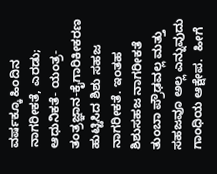ವರ್ಷಕ್ಕೂ ಹಿಂದಿನ ನಾಗರೀಕತೆ, ಎರಡು; ಆಧುನಿಕತೆ- ಯಂತ್ರ-ತಂತ್ರಜ್ಞಾನ-ಕೈಗಾರಿಕೀಕರಣ ಹುಟ್ಟಿಸಿದ ಶಿಶು ಸಹಜ ನಾಗರೀಕತೆ. ಇಂತಹ ಶಿಶುಸಹಜ ನಾಗರೀಕತೆ ತುಂಬಾ ಪ್ರೌಢವಲ್ಲ ಮತ್ತು ಸಹಜವೂ ಅಲ್ಲ ಎನ್ನುವುದು ಗಾಂಧಿಯ ಆಕ್ಷೇಪ.  ಹೀಗೆ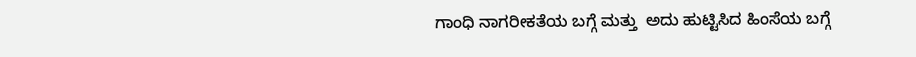ಗಾಂಧಿ ನಾಗರೀಕತೆಯ ಬಗ್ಗೆ ಮತ್ತು  ಅದು ಹುಟ್ಟಿಸಿದ ಹಿಂಸೆಯ ಬಗ್ಗೆ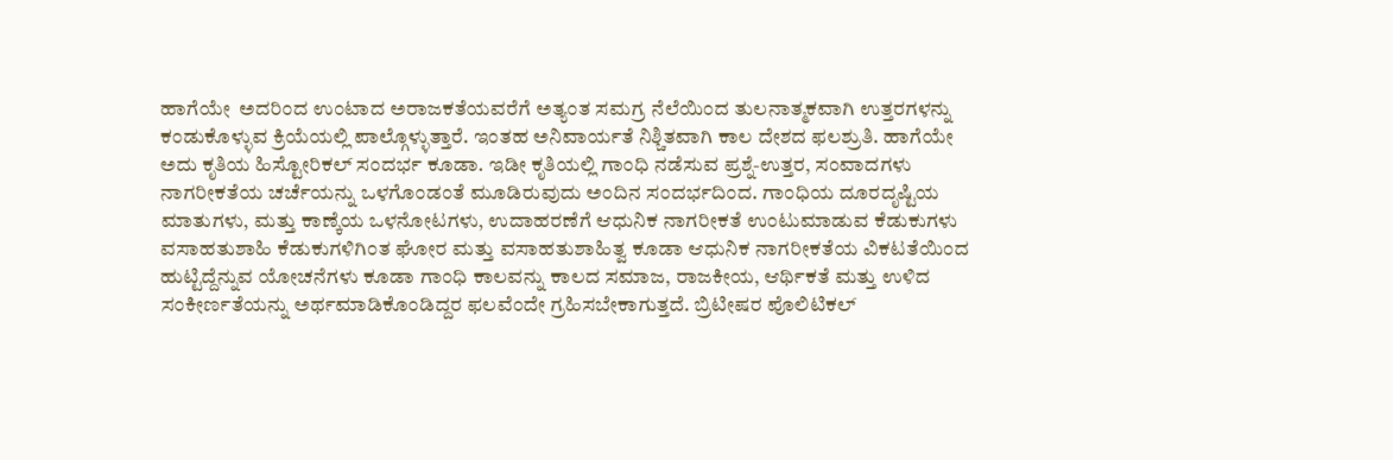ಹಾಗೆಯೇ  ಅದರಿಂದ ಉಂಟಾದ ಅರಾಜಕತೆಯವರೆಗೆ ಅತ್ಯಂತ ಸಮಗ್ರ ನೆಲೆಯಿಂದ ತುಲನಾತ್ಮಕವಾಗಿ ಉತ್ತರಗಳನ್ನು ಕಂಡುಕೊಳ್ಳುವ ಕ್ರಿಯೆಯಲ್ಲಿ ಪಾಲ್ಗೊಳ್ಳುತ್ತಾರೆ. ಇಂತಹ ಅನಿವಾರ್ಯತೆ ನಿಶ್ಚಿತವಾಗಿ ಕಾಲ ದೇಶದ ಫಲಶ್ರುತಿ. ಹಾಗೆಯೇ ಅದು ಕೃತಿಯ ಹಿಸ್ಟೋರಿಕಲ್ ಸಂದರ್ಭ ಕೂಡಾ. ಇಡೀ ಕೃತಿಯಲ್ಲಿ ಗಾಂಧಿ ನಡೆಸುವ ಪ್ರಶ್ನೆ-ಉತ್ತರ, ಸಂವಾದಗಳು ನಾಗರೀಕತೆಯ ಚರ್ಚೆಯನ್ನು ಒಳಗೊಂಡಂತೆ ಮೂಡಿರುವುದು ಅಂದಿನ ಸಂದರ್ಭದಿಂದ. ಗಾಂಧಿಯ ದೂರದೃಷ್ಟಿಯ ಮಾತುಗಳು, ಮತ್ತು ಕಾಣ್ಕೆಯ ಒಳನೋಟಗಳು, ಉದಾಹರಣೆಗೆ ಆಧುನಿಕ ನಾಗರೀಕತೆ ಉಂಟುಮಾಡುವ ಕೆಡುಕುಗಳು ವಸಾಹತುಶಾಹಿ ಕೆಡುಕುಗಳಿಗಿಂತ ಘೋರ ಮತ್ತು ವಸಾಹತುಶಾಹಿತ್ವ ಕೂಡಾ ಆಧುನಿಕ ನಾಗರೀಕತೆಯ ವಿಕಟತೆಯಿಂದ ಹುಟ್ಟಿದ್ದೆನ್ನುವ ಯೋಚನೆಗಳು ಕೂಡಾ ಗಾಂಧಿ ಕಾಲವನ್ನು ಕಾಲದ ಸಮಾಜ, ರಾಜಕೀಯ, ಆರ್ಥಿಕತೆ ಮತ್ತು ಉಳಿದ ಸಂಕೀರ್ಣತೆಯನ್ನು ಅರ್ಥಮಾಡಿಕೊಂಡಿದ್ದರ ಫಲವೆಂದೇ ಗ್ರಹಿಸಬೇಕಾಗುತ್ತದೆ. ಬ್ರಿಟೀಷರ ಪೊಲಿಟಿಕಲ್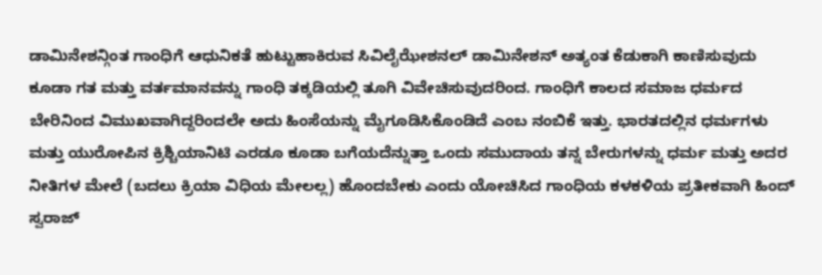ಡಾಮಿನೇಶನ್ಗಿಂತ ಗಾಂಧಿಗೆ ಆಧುನಿಕತೆ ಹುಟ್ಟುಹಾಕಿರುವ ಸಿವಿಲೈಝೇಶನಲ್ ಡಾಮಿನೇಶನ್ ಅತ್ಯಂತ ಕೆಡುಕಾಗಿ ಕಾಣಿಸುವುದು ಕೂಡಾ ಗತ ಮತ್ತು ವರ್ತಮಾನವನ್ನು ಗಾಂಧಿ ತಕ್ಕಡಿಯಲ್ಲಿ ತೂಗಿ ವಿವೇಚಿಸುವುದರಿಂದ. ಗಾಂಧಿಗೆ ಕಾಲದ ಸಮಾಜ ಧರ್ಮದ ಬೇರಿನಿಂದ ವಿಮುಖವಾಗಿದ್ದರಿಂದಲೇ ಅದು ಹಿಂಸೆಯನ್ನು ಮೈಗೂಡಿಸಿಕೊಂಡಿದೆ ಎಂಬ ನಂಬಿಕೆ ಇತ್ತು. ಭಾರತದಲ್ಲಿನ ಧರ್ಮಗಳು ಮತ್ತು ಯುರೋಪಿನ ಕ್ರಿಶ್ಚಿಯಾನಿಟಿ ಎರಡೂ ಕೂಡಾ ಬಗೆಯದೆನ್ನುತ್ತಾ ಒಂದು ಸಮುದಾಯ ತನ್ನ ಬೇರುಗಳನ್ನು ಧರ್ಮ ಮತ್ತು ಅದರ ನೀತಿಗಳ ಮೇಲೆ (ಬದಲು ಕ್ರಿಯಾ ವಿಧಿಯ ಮೇಲಲ್ಲ) ಹೊಂದಬೇಕು ಎಂದು ಯೋಚಿಸಿದ ಗಾಂಧಿಯ ಕಳಕಳಿಯ ಪ್ರತೀಕವಾಗಿ ಹಿಂದ್ ಸ್ವರಾಜ್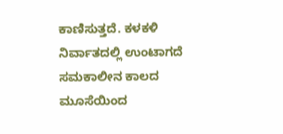ಕಾಣಿಸುತ್ತದೆ. ಕಳಕಳಿ ನಿರ್ವಾತದಲ್ಲಿ ಉಂಟಾಗದೆ ಸಮಕಾಲೀನ ಕಾಲದ ಮೂಸೆಯಿಂದ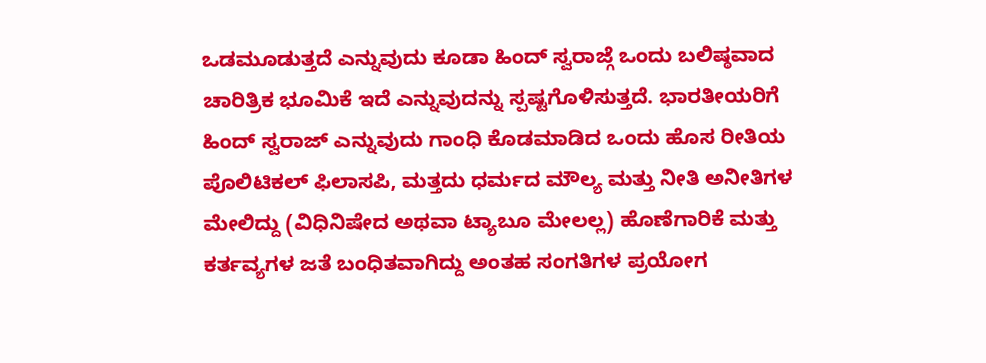ಒಡಮೂಡುತ್ತದೆ ಎನ್ನುವುದು ಕೂಡಾ ಹಿಂದ್ ಸ್ವರಾಜ್ಗೆ ಒಂದು ಬಲಿಷ್ಠವಾದ ಚಾರಿತ್ರಿಕ ಭೂಮಿಕೆ ಇದೆ ಎನ್ನುವುದನ್ನು ಸ್ಪಷ್ಟಗೊಳಿಸುತ್ತದೆ. ಭಾರತೀಯರಿಗೆ ಹಿಂದ್ ಸ್ವರಾಜ್ ಎನ್ನುವುದು ಗಾಂಧಿ ಕೊಡಮಾಡಿದ ಒಂದು ಹೊಸ ರೀತಿಯ ಪೊಲಿಟಿಕಲ್ ಫಿಲಾಸಪಿ, ಮತ್ತದು ಧರ್ಮದ ಮೌಲ್ಯ ಮತ್ತು ನೀತಿ ಅನೀತಿಗಳ ಮೇಲಿದ್ದು (ವಿಧಿನಿಷೇದ ಅಥವಾ ಟ್ಯಾಬೂ ಮೇಲಲ್ಲ) ಹೊಣೆಗಾರಿಕೆ ಮತ್ತು ಕರ್ತವ್ಯಗಳ ಜತೆ ಬಂಧಿತವಾಗಿದ್ದು ಅಂತಹ ಸಂಗತಿಗಳ ಪ್ರಯೋಗ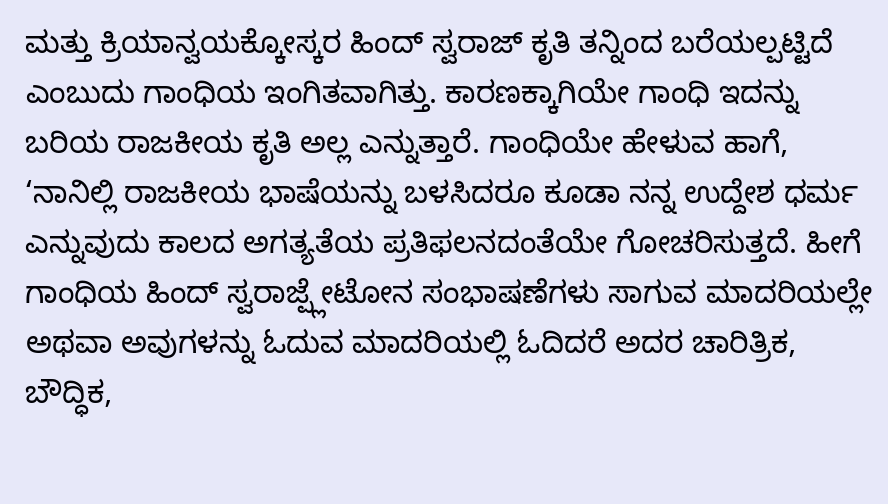ಮತ್ತು ಕ್ರಿಯಾನ್ವಯಕ್ಕೋಸ್ಕರ ಹಿಂದ್ ಸ್ವರಾಜ್ ಕೃತಿ ತನ್ನಿಂದ ಬರೆಯಲ್ಪಟ್ಟಿದೆ ಎಂಬುದು ಗಾಂಧಿಯ ಇಂಗಿತವಾಗಿತ್ತು. ಕಾರಣಕ್ಕಾಗಿಯೇ ಗಾಂಧಿ ಇದನ್ನು ಬರಿಯ ರಾಜಕೀಯ ಕೃತಿ ಅಲ್ಲ ಎನ್ನುತ್ತಾರೆ. ಗಾಂಧಿಯೇ ಹೇಳುವ ಹಾಗೆ, ‘ನಾನಿಲ್ಲಿ ರಾಜಕೀಯ ಭಾಷೆಯನ್ನು ಬಳಸಿದರೂ ಕೂಡಾ ನನ್ನ ಉದ್ದೇಶ ಧರ್ಮ ಎನ್ನುವುದು ಕಾಲದ ಅಗತ್ಯತೆಯ ಪ್ರತಿಫಲನದಂತೆಯೇ ಗೋಚರಿಸುತ್ತದೆ. ಹೀಗೆ ಗಾಂಧಿಯ ಹಿಂದ್ ಸ್ವರಾಜ್ಪ್ಲೇಟೋನ ಸಂಭಾಷಣೆಗಳು ಸಾಗುವ ಮಾದರಿಯಲ್ಲೇ ಅಥವಾ ಅವುಗಳನ್ನು ಓದುವ ಮಾದರಿಯಲ್ಲಿ ಓದಿದರೆ ಅದರ ಚಾರಿತ್ರಿಕ, ಬೌದ್ಧಿಕ,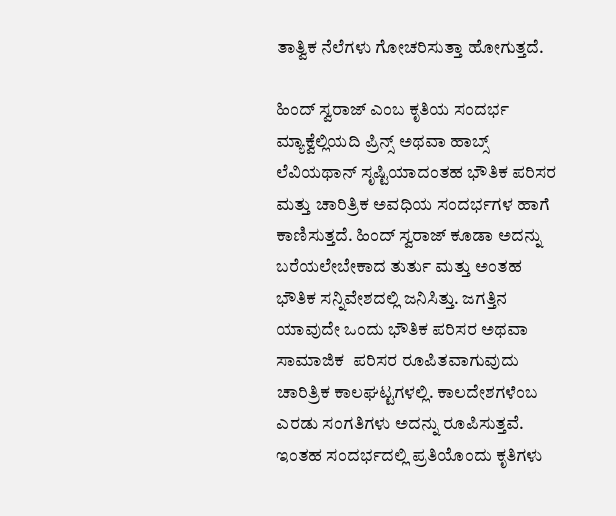ತಾತ್ವಿಕ ನೆಲೆಗಳು ಗೋಚರಿಸುತ್ತಾ ಹೋಗುತ್ತದೆ.

ಹಿಂದ್ ಸ್ವರಾಜ್ ಎಂಬ ಕೃತಿಯ ಸಂದರ್ಭ ಮ್ಯಾಕ್ವೆಲ್ಲಿಯದಿ ಪ್ರಿನ್ಸ್ ಅಥವಾ ಹಾಬ್ಸ್ ಲೆವಿಯಥಾನ್ ಸೃಷ್ಟಿಯಾದಂತಹ ಭೌತಿಕ ಪರಿಸರ ಮತ್ತು ಚಾರಿತ್ರಿಕ ಅವಧಿಯ ಸಂದರ್ಭಗಳ ಹಾಗೆ ಕಾಣಿಸುತ್ತದೆ. ಹಿಂದ್ ಸ್ವರಾಜ್ ಕೂಡಾ ಅದನ್ನು ಬರೆಯಲೇಬೇಕಾದ ತುರ್ತು ಮತ್ತು ಅಂತಹ ಭೌತಿಕ ಸನ್ನಿವೇಶದಲ್ಲಿ ಜನಿಸಿತ್ತು. ಜಗತ್ತಿನ ಯಾವುದೇ ಒಂದು ಭೌತಿಕ ಪರಿಸರ ಅಥವಾ ಸಾಮಾಜಿಕ  ಪರಿಸರ ರೂಪಿತವಾಗುವುದು ಚಾರಿತ್ರಿಕ ಕಾಲಘಟ್ಟಗಳಲ್ಲಿ. ಕಾಲದೇಶಗಳೆಂಬ ಎರಡು ಸಂಗತಿಗಳು ಅದನ್ನು ರೂಪಿಸುತ್ತವೆ. ಇಂತಹ ಸಂದರ್ಭದಲ್ಲಿ ಪ್ರತಿಯೊಂದು ಕೃತಿಗಳು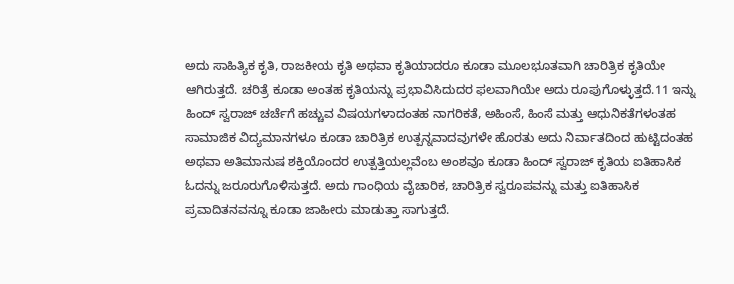ಅದು ಸಾಹಿತ್ಯಿಕ ಕೃತಿ, ರಾಜಕೀಯ ಕೃತಿ ಅಥವಾ ಕೃತಿಯಾದರೂ ಕೂಡಾ ಮೂಲಭೂತವಾಗಿ ಚಾರಿತ್ರಿಕ ಕೃತಿಯೇ ಆಗಿರುತ್ತದೆ. ಚರಿತ್ರೆ ಕೂಡಾ ಅಂತಹ ಕೃತಿಯನ್ನು ಪ್ರಭಾವಿಸಿದುದರ ಫಲವಾಗಿಯೇ ಅದು ರೂಪುಗೊಳ್ಳುತ್ತದೆ.11 ಇನ್ನು ಹಿಂದ್ ಸ್ವರಾಜ್ ಚರ್ಚೆಗೆ ಹಚ್ಚುವ ವಿಷಯಗಳಾದಂತಹ ನಾಗರಿಕತೆ, ಅಹಿಂಸೆ, ಹಿಂಸೆ ಮತ್ತು ಆಧುನಿಕತೆಗಳಂತಹ ಸಾಮಾಜಿಕ ವಿದ್ಯಮಾನಗಳೂ ಕೂಡಾ ಚಾರಿತ್ರಿಕ ಉತ್ಪನ್ನವಾದವುಗಳೇ ಹೊರತು ಅದು ನಿರ್ವಾತದಿಂದ ಹುಟ್ಟಿದಂತಹ ಅಥವಾ ಅತಿಮಾನುಷ ಶಕ್ತಿಯೊಂದರ ಉತ್ಪತ್ತಿಯಲ್ಲವೆಂಬ ಅಂಶವೂ ಕೂಡಾ ಹಿಂದ್ ಸ್ವರಾಜ್ ಕೃತಿಯ ಐತಿಹಾಸಿಕ ಓದನ್ನು ಜರೂರುಗೊಳಿಸುತ್ತದೆ. ಅದು ಗಾಂಧಿಯ ವೈಚಾರಿಕ, ಚಾರಿತ್ರಿಕ ಸ್ವರೂಪವನ್ನು ಮತ್ತು ಐತಿಹಾಸಿಕ ಪ್ರವಾದಿತನವನ್ನೂ ಕೂಡಾ ಜಾಹೀರು ಮಾಡುತ್ತಾ ಸಾಗುತ್ತದೆ.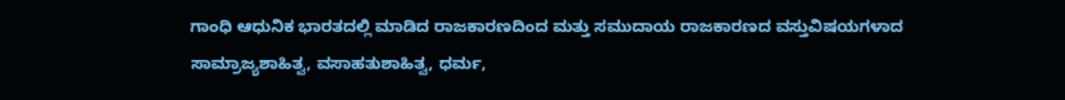ಗಾಂಧಿ ಆಧುನಿಕ ಭಾರತದಲ್ಲಿ ಮಾಡಿದ ರಾಜಕಾರಣದಿಂದ ಮತ್ತು ಸಮುದಾಯ ರಾಜಕಾರಣದ ವಸ್ತುವಿಷಯಗಳಾದ ಸಾಮ್ರಾಜ್ಯಶಾಹಿತ್ವ, ವಸಾಹತುಶಾಹಿತ್ವ, ಧರ್ಮ,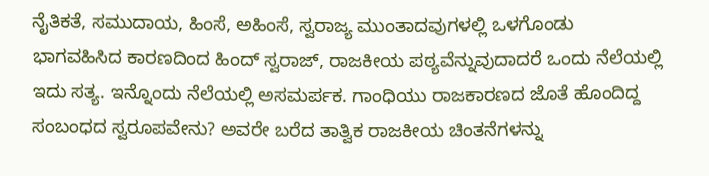ನೈತಿಕತೆ, ಸಮುದಾಯ, ಹಿಂಸೆ, ಅಹಿಂಸೆ, ಸ್ವರಾಜ್ಯ ಮುಂತಾದವುಗಳಲ್ಲಿ ಒಳಗೊಂಡು ಭಾಗವಹಿಸಿದ ಕಾರಣದಿಂದ ಹಿಂದ್ ಸ್ವರಾಜ್, ರಾಜಕೀಯ ಪಠ್ಯವೆನ್ನುವುದಾದರೆ ಒಂದು ನೆಲೆಯಲ್ಲಿ ಇದು ಸತ್ಯ. ಇನ್ನೊಂದು ನೆಲೆಯಲ್ಲಿ ಅಸಮರ್ಪಕ. ಗಾಂಧಿಯು ರಾಜಕಾರಣದ ಜೊತೆ ಹೊಂದಿದ್ದ ಸಂಬಂಧದ ಸ್ವರೂಪವೇನು? ಅವರೇ ಬರೆದ ತಾತ್ವಿಕ ರಾಜಕೀಯ ಚಿಂತನೆಗಳನ್ನು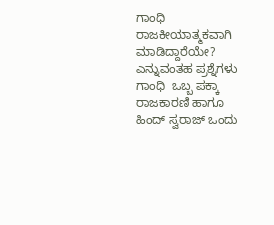ಗಾಂಧಿ ರಾಜಕೀಯಾತ್ಮಕವಾಗಿ ಮಾಡಿದ್ದಾರೆಯೇ? ಎನ್ನುವಂತಹ ಪ್ರಶ್ನೆಗಳು ಗಾಂಧಿ  ಒಬ್ಬ ಪಕ್ಕಾ ರಾಜಕಾರಣಿ ಹಾಗೂ ಹಿಂದ್ ಸ್ವರಾಜ್ ಒಂದು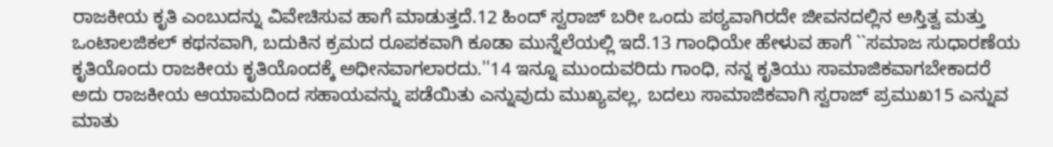ರಾಜಕೀಯ ಕೃತಿ ಎಂಬುದನ್ನು ವಿವೇಚಿಸುವ ಹಾಗೆ ಮಾಡುತ್ತದೆ.12 ಹಿಂದ್ ಸ್ವರಾಜ್ ಬರೀ ಒಂದು ಪಠ್ಯವಾಗಿರದೇ ಜೀವನದಲ್ಲಿನ ಅಸ್ತಿತ್ವ ಮತ್ತು ಒಂಟಾಲಜಿಕಲ್ ಕಥನವಾಗಿ, ಬದುಕಿನ ಕ್ರಮದ ರೂಪಕವಾಗಿ ಕೂಡಾ ಮುನ್ನೆಲೆಯಲ್ಲಿ ಇದೆ.13 ಗಾಂಧಿಯೇ ಹೇಳುವ ಹಾಗೆ ``ಸಮಾಜ ಸುಧಾರಣೆಯ ಕೃತಿಯೊಂದು ರಾಜಕೀಯ ಕೃತಿಯೊಂದಕ್ಕೆ ಅಧೀನವಾಗಲಾರದು.''14 ಇನ್ನೂ ಮುಂದುವರಿದು ಗಾಂಧಿ, ನನ್ನ ಕೃತಿಯು ಸಾಮಾಜಿಕವಾಗಬೇಕಾದರೆ ಅದು ರಾಜಕೀಯ ಆಯಾಮದಿಂದ ಸಹಾಯವನ್ನು ಪಡೆಯಿತು ಎನ್ನುವುದು ಮುಖ್ಯವಲ್ಲ, ಬದಲು ಸಾಮಾಜಿಕವಾಗಿ ಸ್ವರಾಜ್ ಪ್ರಮುಖ15 ಎನ್ನುವ ಮಾತು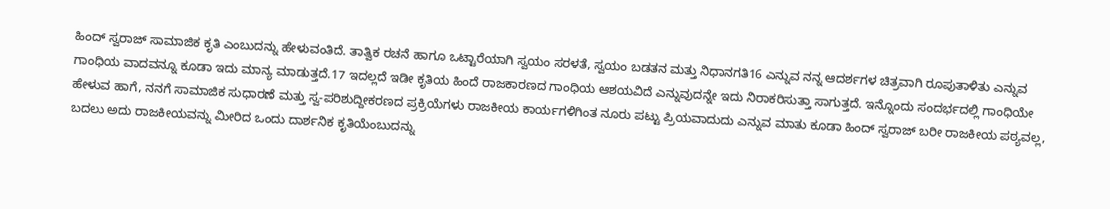ಹಿಂದ್ ಸ್ವರಾಜ್ ಸಾಮಾಜಿಕ ಕೃತಿ ಎಂಬುದನ್ನು ಹೇಳುವಂತಿದೆ. ತಾತ್ವಿಕ ರಚನೆ ಹಾಗೂ ಒಟ್ಟಾರೆಯಾಗಿ ಸ್ವಯಂ ಸರಳತೆ, ಸ್ವಯಂ ಬಡತನ ಮತ್ತು ನಿಧಾನಗತಿ16 ಎನ್ನುವ ನನ್ನ ಆದರ್ಶಗಳ ಚಿತ್ರವಾಗಿ ರೂಪುತಾಳಿತು ಎನ್ನುವ      ಗಾಂಧಿಯ ವಾದವನ್ನೂ ಕೂಡಾ ಇದು ಮಾನ್ಯ ಮಾಡುತ್ತದೆ.17 ಇದಲ್ಲದೆ ಇಡೀ ಕೃತಿಯ ಹಿಂದೆ ರಾಜಕಾರಣದ ಗಾಂಧಿಯ ಆಶಯವಿದೆ ಎನ್ನುವುದನ್ನೇ ಇದು ನಿರಾಕರಿಸುತ್ತಾ ಸಾಗುತ್ತದೆ. ಇನ್ನೊಂದು ಸಂದರ್ಭದಲ್ಲಿ ಗಾಂಧಿಯೇ ಹೇಳುವ ಹಾಗೆ, ನನಗೆ ಸಾಮಾಜಿಕ ಸುಧಾರಣೆ ಮತ್ತು ಸ್ವ-ಪರಿಶುದ್ದೀಕರಣದ ಪ್ರಕ್ರಿಯೆಗಳು ರಾಜಕೀಯ ಕಾರ್ಯಗಳಿಗಿಂತ ನೂರು ಪಟ್ಟು ಪ್ರಿಯವಾದುದು ಎನ್ನುವ ಮಾತು ಕೂಡಾ ಹಿಂದ್ ಸ್ವರಾಜ್ ಬರೀ ರಾಜಕೀಯ ಪಠ್ಯವಲ್ಲ, ಬದಲು ಅದು ರಾಜಕೀಯವನ್ನು ಮೀರಿದ ಒಂದು ದಾರ್ಶನಿಕ ಕೃತಿಯೆಂಬುದನ್ನು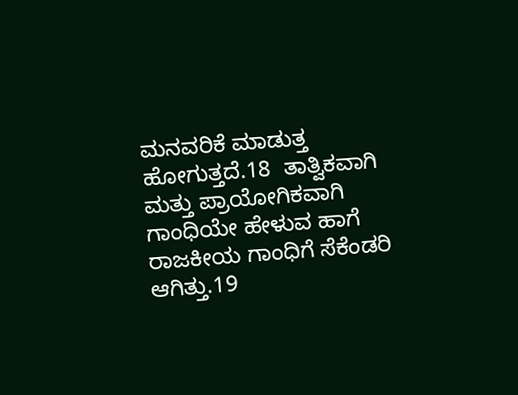ಮನವರಿಕೆ ಮಾಡುತ್ತ ಹೋಗುತ್ತದೆ.18  ತಾತ್ವಿಕವಾಗಿ ಮತ್ತು ಪ್ರಾಯೋಗಿಕವಾಗಿ ಗಾಂಧಿಯೇ ಹೇಳುವ ಹಾಗೆ ರಾಜಕೀಯ ಗಾಂಧಿಗೆ ಸೆಕೆಂಡರಿ ಆಗಿತ್ತು.19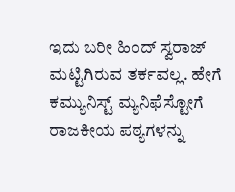ಇದು ಬರೀ ಹಿಂದ್ ಸ್ವರಾಜ್ ಮಟ್ಟಿಗಿರುವ ತರ್ಕವಲ್ಲ. ಹೇಗೆ ಕಮ್ಯುನಿಸ್ಟ್ ಮ್ಯನಿಫೆಸ್ಟೋಗೆ ರಾಜಕೀಯ ಪಠ್ಯಗಳನ್ನು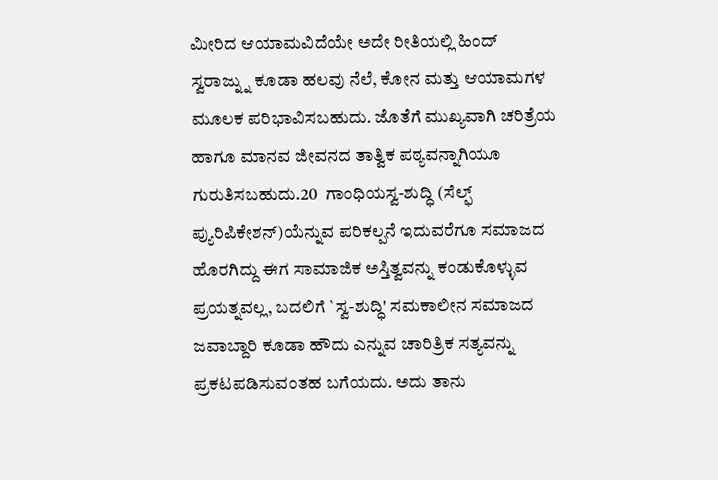ಮೀರಿದ ಆಯಾಮವಿದೆಯೇ ಅದೇ ರೀತಿಯಲ್ಲಿ ಹಿಂದ್ ಸ್ವರಾಜ್ನ್ನು ಕೂಡಾ ಹಲವು ನೆಲೆ, ಕೋನ ಮತ್ತು ಆಯಾಮಗಳ ಮೂಲಕ ಪರಿಭಾವಿಸಬಹುದು. ಜೊತೆಗೆ ಮುಖ್ಯವಾಗಿ ಚರಿತ್ರೆಯ ಹಾಗೂ ಮಾನವ ಜೀವನದ ತಾತ್ವಿಕ ಪಠ್ಯವನ್ನಾಗಿಯೂ ಗುರುತಿಸಬಹುದು.20  ಗಾಂಧಿಯಸ್ವ-ಶುದ್ಧಿ (ಸೆಲ್ಫ್ ಪ್ಯುರಿಪಿಕೇಶನ್)ಯೆನ್ನುವ ಪರಿಕಲ್ಪನೆ ಇದುವರೆಗೂ ಸಮಾಜದ ಹೊರಗಿದ್ದು ಈಗ ಸಾಮಾಜಿಕ ಅಸ್ತಿತ್ವವನ್ನು ಕಂಡುಕೊಳ್ಳುವ ಪ್ರಯತ್ನವಲ್ಲ, ಬದಲಿಗೆ `ಸ್ವ-ಶುದ್ಧಿ' ಸಮಕಾಲೀನ ಸಮಾಜದ ಜವಾಬ್ದಾರಿ ಕೂಡಾ ಹೌದು ಎನ್ನುವ ಚಾರಿತ್ರಿಕ ಸತ್ಯವನ್ನು ಪ್ರಕಟಪಡಿಸುವಂತಹ ಬಗೆಯದು. ಅದು ತಾನು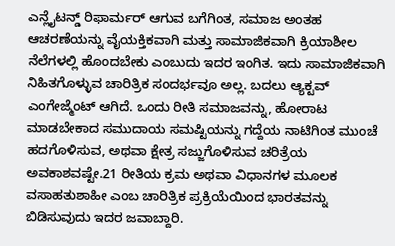ಎನ್ಲೈಟನ್ಡ್ ರಿಫಾರ್ಮರ್ ಆಗುವ ಬಗೆಗಿಂತ, ಸಮಾಜ ಅಂತಹ ಆಚರಣೆಯನ್ನು ವೈಯಕ್ತಿಕವಾಗಿ ಮತ್ತು ಸಾಮಾಜಿಕವಾಗಿ ಕ್ರಿಯಾಶೀಲ ನೆಲೆಗಳಲ್ಲಿ ಹೊಂದಬೇಕು ಎಂಬುದು ಇದರ ಇಂಗಿತ. ಇದು ಸಾಮಾಜಿಕವಾಗಿ ನಿಹಿತಗೊಳ್ಳುವ ಚಾರಿತ್ರಿಕ ಸಂದರ್ಭವೂ ಅಲ್ಲ. ಬದಲು ಆ್ಯಕ್ಟವ್ ಎಂಗೇಜ್ಮೆಂಟ್ ಆಗಿದೆ. ಒಂದು ರೀತಿ ಸಮಾಜವನ್ನು, ಹೋರಾಟ ಮಾಡಬೇಕಾದ ಸಮುದಾಯ ಸಮಷ್ಟಿಯನ್ನು ಗದ್ದೆಯ ನಾಟಿಗಿಂತ ಮುಂಚೆ ಹದಗೊಳಿಸುವ, ಅಥವಾ ಕ್ಷೇತ್ರ ಸಜ್ಜುಗೊಳಿಸುವ ಚರಿತ್ರೆಯ ಅವಕಾಶವಷ್ಟೇ.21 ರೀತಿಯ ಕ್ರಮ ಅಥವಾ ವಿಧಾನಗಳ ಮೂಲಕ ವಸಾಹತುಶಾಹೀ ಎಂಬ ಚಾರಿತ್ರಿಕ ಪ್ರಕ್ರಿಯೆಯಿಂದ ಭಾರತವನ್ನು ಬಿಡಿಸುವುದು ಇದರ ಜವಾಬ್ದಾರಿ.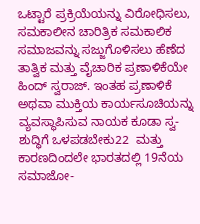ಒಟ್ಟಾರೆ ಪ್ರಕ್ರಿಯೆಯನ್ನು ವಿರೋಧಿಸಲು, ಸಮಕಾಲೀನ ಚಾರಿತ್ರಿಕ ಸಮಕಾಲಿಕ ಸಮಾಜವನ್ನು ಸಜ್ಜುಗೊಳಿಸಲು ಹೆಣೆದ ತಾತ್ವಿಕ ಮತ್ತು ವೈಚಾರಿಕ ಪ್ರಣಾಳಿಕೆಯೇ ಹಿಂದ್ ಸ್ವರಾಜ್. ಇಂತಹ ಪ್ರಣಾಳಿಕೆ ಅಥವಾ ಮುಕ್ತಿಯ ಕಾರ್ಯಸೂಚಿಯನ್ನು ವ್ಯವಸ್ಥಾಪಿಸುವ ನಾಯಕ ಕೂಡಾ ಸ್ವ-ಶುದ್ಧಿಗೆ ಒಳಪಡಬೇಕು22  ಮತ್ತು ಕಾರಣದಿಂದಲೇ ಭಾರತದಲ್ಲಿ 19ನೆಯ ಸಮಾಜೋ-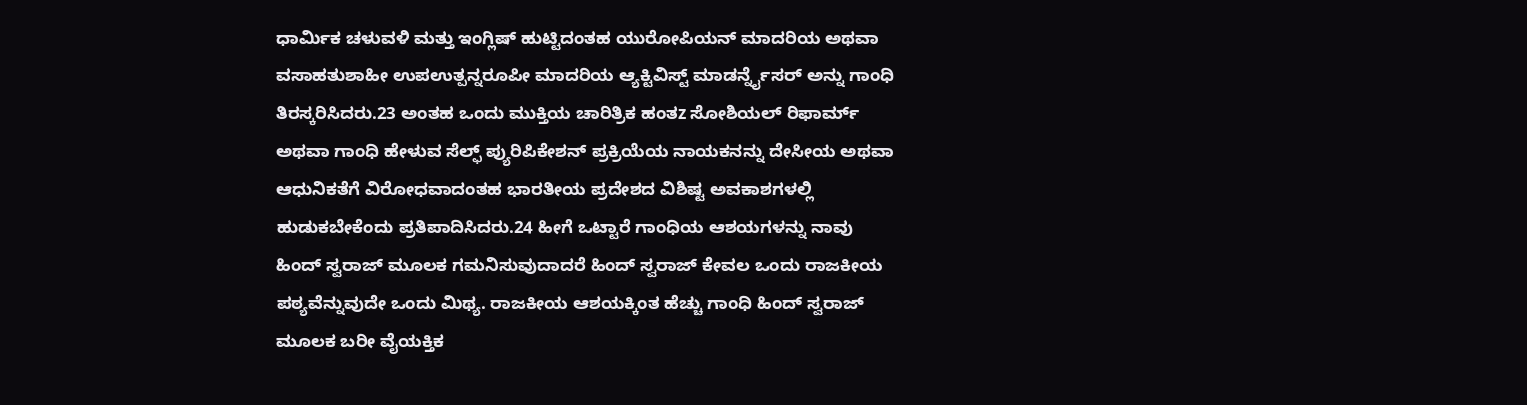ಧಾರ್ಮಿಕ ಚಳುವಳಿ ಮತ್ತು ಇಂಗ್ಲಿಷ್ ಹುಟ್ಟಿದಂತಹ ಯುರೋಪಿಯನ್ ಮಾದರಿಯ ಅಥವಾ ವಸಾಹತುಶಾಹೀ ಉಪಉತ್ಪನ್ನರೂಪೀ ಮಾದರಿಯ ಆ್ಯಕ್ಟಿವಿಸ್ಟ್ ಮಾಡರ್ನ್ನೈಸರ್ ಅನ್ನು ಗಾಂಧಿ ತಿರಸ್ಕರಿಸಿದರು.23 ಅಂತಹ ಒಂದು ಮುಕ್ತಿಯ ಚಾರಿತ್ರಿಕ ಹಂತz ಸೋಶಿಯಲ್ ರಿಫಾರ್ಮ್ ಅಥವಾ ಗಾಂಧಿ ಹೇಳುವ ಸೆಲ್ಫ್ ಪ್ಯುರಿಪಿಕೇಶನ್ ಪ್ರಕ್ರಿಯೆಯ ನಾಯಕನನ್ನು ದೇಸೀಯ ಅಥವಾ ಆಧುನಿಕತೆಗೆ ವಿರೋಧವಾದಂತಹ ಭಾರತೀಯ ಪ್ರದೇಶದ ವಿಶಿಷ್ಟ ಅವಕಾಶಗಳಲ್ಲಿ ಹುಡುಕಬೇಕೆಂದು ಪ್ರತಿಪಾದಿಸಿದರು.24 ಹೀಗೆ ಒಟ್ಟಾರೆ ಗಾಂಧಿಯ ಆಶಯಗಳನ್ನು ನಾವು ಹಿಂದ್ ಸ್ವರಾಜ್ ಮೂಲಕ ಗಮನಿಸುವುದಾದರೆ ಹಿಂದ್ ಸ್ವರಾಜ್ ಕೇವಲ ಒಂದು ರಾಜಕೀಯ ಪಠ್ಯವೆನ್ನುವುದೇ ಒಂದು ಮಿಥ್ಯ. ರಾಜಕೀಯ ಆಶಯಕ್ಕಿಂತ ಹೆಚ್ಚು ಗಾಂಧಿ ಹಿಂದ್ ಸ್ವರಾಜ್ ಮೂಲಕ ಬರೀ ವೈಯಕ್ತಿಕ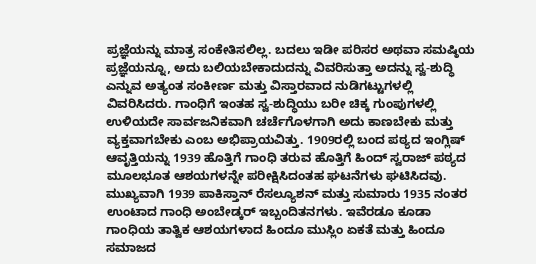ಪ್ರಜ್ಞೆಯನ್ನು ಮಾತ್ರ ಸಂಕೇತಿಸಲಿಲ್ಲ. ಬದಲು ಇಡೀ ಪರಿಸರ ಅಥವಾ ಸಮಷ್ಠಿಯ ಪ್ರಜ್ಞೆಯನ್ನೂ, ಅದು ಬಲಿಯಬೇಕಾದುದನ್ನು ವಿವರಿಸುತ್ತಾ ಅದನ್ನು ಸ್ವ-ಶುದ್ಧಿ ಎನ್ನುವ ಅತ್ಯಂತ ಸಂಕೀರ್ಣ ಮತ್ತು ವಿಸ್ತಾರವಾದ ನುಡಿಗಟ್ಟುಗಳಲ್ಲಿ ವಿವರಿಸಿದರು. ಗಾಂಧಿಗೆ ಇಂತಹ ಸ್ವ-ಶುದ್ಧಿಯು ಬರೀ ಚಿಕ್ಕ ಗುಂಪುಗಳಲ್ಲಿ ಉಳಿಯದೇ ಸಾರ್ವಜನಿಕವಾಗಿ ಚರ್ಚೆಗೊಳಗಾಗಿ ಅದು ಕಾಣಬೇಕು ಮತ್ತು ವ್ಯಕ್ತವಾಗಬೇಕು ಎಂಬ ಅಭಿಪ್ರಾಯವಿತ್ತು. 1909ರಲ್ಲಿ ಬಂದ ಪಠ್ಯದ ಇಂಗ್ಲಿಷ್ ಆವೃತ್ತಿಯನ್ನು 1939 ಹೊತ್ತಿಗೆ ಗಾಂಧಿ ತರುವ ಹೊತ್ತಿಗೆ ಹಿಂದ್ ಸ್ವರಾಜ್ ಪಠ್ಯದ ಮೂಲಭೂತ ಆಶಯಗಳನ್ನೇ ಪರೀಕ್ಷಿಸಿದಂತಹ ಘಟನೆಗಳು ಘಟಿಸಿದವು. ಮುಖ್ಯವಾಗಿ 1939 ಪಾಕಿಸ್ತಾನ್ ರೆಸಲ್ಯೂಶನ್ ಮತ್ತು ಸುಮಾರು 1935 ನಂತರ ಉಂಟಾದ ಗಾಂಧಿ ಅಂಬೇಡ್ಕರ್ ಇಬ್ಬಂದಿತನಗಳು. ಇವೆರಡೂ ಕೂಡಾ ಗಾಂಧಿಯ ತಾತ್ವಿಕ ಆಶಯಗಳಾದ ಹಿಂದೂ ಮುಸ್ಲಿಂ ಏಕತೆ ಮತ್ತು ಹಿಂದೂ ಸಮಾಜದ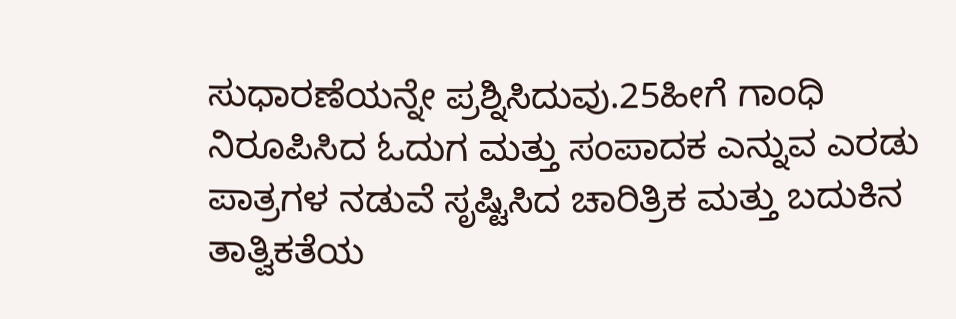ಸುಧಾರಣೆಯನ್ನೇ ಪ್ರಶ್ನಿಸಿದುವು.25ಹೀಗೆ ಗಾಂಧಿ ನಿರೂಪಿಸಿದ ಓದುಗ ಮತ್ತು ಸಂಪಾದಕ ಎನ್ನುವ ಎರಡು ಪಾತ್ರಗಳ ನಡುವೆ ಸೃಷ್ಟಿಸಿದ ಚಾರಿತ್ರಿಕ ಮತ್ತು ಬದುಕಿನ ತಾತ್ವಿಕತೆಯ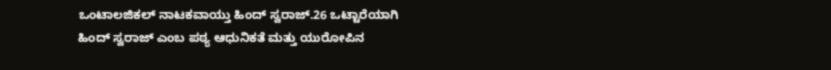ಒಂಟಾಲಜಿಕಲ್ ನಾಟಕವಾಯ್ತು ಹಿಂದ್ ಸ್ವರಾಜ್.26 ಒಟ್ಟಾರೆಯಾಗಿ ಹಿಂದ್ ಸ್ವರಾಜ್ ಎಂಬ ಪಠ್ಯ ಆಧುನಿಕತೆ ಮತ್ತು ಯುರೋಪಿನ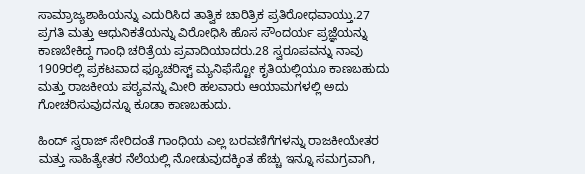ಸಾಮ್ರಾಜ್ಯಶಾಹಿಯನ್ನು ಎದುರಿಸಿದ ತಾತ್ವಿಕ ಚಾರಿತ್ರಿಕ ಪ್ರತಿರೋಧವಾಯ್ತು.27 ಪ್ರಗತಿ ಮತ್ತು ಆಧುನಿಕತೆಯನ್ನು ವಿರೋಧಿಸಿ ಹೊಸ ಸೌಂದರ್ಯ ಪ್ರಜ್ಞೆಯನ್ನು ಕಾಣಬೇಕಿದ್ದ ಗಾಂಧಿ ಚರಿತ್ರೆಯ ಪ್ರವಾದಿಯಾದರು.28 ಸ್ವರೂಪವನ್ನು ನಾವು 1909ರಲ್ಲಿ ಪ್ರಕಟವಾದ ಫ್ಯೂಚರಿಸ್ಟ್ ಮ್ಯನಿಫೆಸ್ಟೋ ಕೃತಿಯಲ್ಲಿಯೂ ಕಾಣಬಹುದು ಮತ್ತು ರಾಜಕೀಯ ಪಠ್ಯವನ್ನು ಮೀರಿ ಹಲವಾರು ಆಯಾಮಗಳಲ್ಲಿ ಅದು ಗೋಚರಿಸುವುದನ್ನೂ ಕೂಡಾ ಕಾಣಬಹುದು.

ಹಿಂದ್ ಸ್ವರಾಜ್ ಸೇರಿದಂತೆ ಗಾಂಧಿಯ ಎಲ್ಲ ಬರವಣಿಗೆಗಳನ್ನು ರಾಜಕೀಯೇತರ ಮತ್ತು ಸಾಹಿತ್ಯೇತರ ನೆಲೆಯಲ್ಲಿ ನೋಡುವುದಕ್ಕಿಂತ ಹೆಚ್ಚು ಇನ್ನೂ ಸಮಗ್ರವಾಗಿ,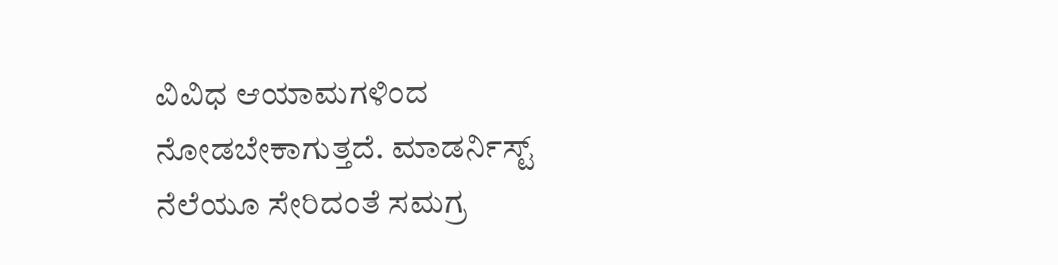ವಿವಿಧ ಆಯಾಮಗಳಿಂದ ನೋಡಬೇಕಾಗುತ್ತದೆ. ಮಾಡರ್ನಿಸ್ಟ್ ನೆಲೆಯೂ ಸೇರಿದಂತೆ ಸಮಗ್ರ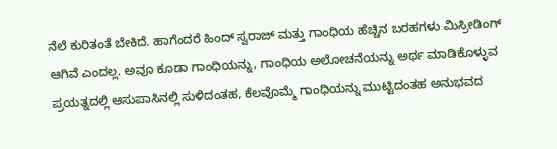ನೆಲೆ ಕುರಿತಂತೆ ಬೇಕಿದೆ. ಹಾಗೆಂದರೆ ಹಿಂದ್ ಸ್ವರಾಜ್ ಮತ್ತು ಗಾಂಧಿಯ ಹೆಚ್ಚಿನ ಬರಹಗಳು ಮಿಸ್ರೀಡಿಂಗ್ ಆಗಿವೆ ಎಂದಲ್ಲ. ಅವೂ ಕೂಡಾ ಗಾಂಧಿಯನ್ನು, ಗಾಂಧಿಯ ಅಲೋಚನೆಯನ್ನು ಅರ್ಥ ಮಾಡಿಕೊಳ್ಳುವ ಪ್ರಯತ್ನದಲ್ಲಿ ಆಸುಪಾಸಿನಲ್ಲಿ ಸುಳಿದಂತಹ, ಕೆಲವೊಮ್ಮೆ ಗಾಂಧಿಯನ್ನು ಮುಟ್ಟಿದಂತಹ ಅನುಭವದ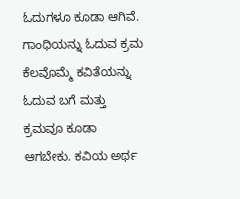ಓದುಗಳೂ ಕೂಡಾ ಆಗಿವೆ. ಗಾಂಧಿಯನ್ನು ಓದುವ ಕ್ರಮ ಕೆಲವೊಮ್ಮೆ ಕವಿತೆಯನ್ನು ಓದುವ ಬಗೆ ಮತ್ತು ಕ್ರಮವೂ ಕೂಡಾ ಆಗಬೇಕು. ಕವಿಯ ಅರ್ಥ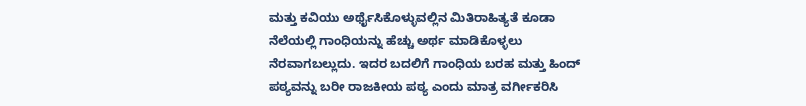ಮತ್ತು ಕವಿಯು ಅರ್ಥೈಸಿಕೊಳ್ಳುವಲ್ಲಿನ ಮಿತಿರಾಹಿತ್ಯತೆ ಕೂಡಾ ನೆಲೆಯಲ್ಲಿ ಗಾಂಧಿಯನ್ನು ಹೆಚ್ಚು ಅರ್ಥ ಮಾಡಿಕೊಳ್ಳಲು ನೆರವಾಗಬಲ್ಲುದು. ಇದರ ಬದಲಿಗೆ ಗಾಂಧಿಯ ಬರಹ ಮತ್ತು ಹಿಂದ್ ಪಠ್ಯವನ್ನು ಬರೀ ರಾಜಕೀಯ ಪಠ್ಯ ಎಂದು ಮಾತ್ರ ವರ್ಗೀಕರಿಸಿ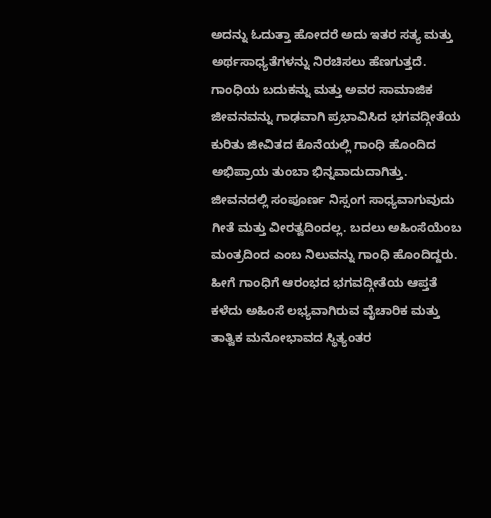ಅದನ್ನು ಓದುತ್ತಾ ಹೋದರೆ ಅದು ಇತರ ಸತ್ಯ ಮತ್ತು ಅರ್ಥಸಾಧ್ಯತೆಗಳನ್ನು ನಿರಚಿಸಲು ಹೆಣಗುತ್ತದೆ. ಗಾಂಧಿಯ ಬದುಕನ್ನು ಮತ್ತು ಅವರ ಸಾಮಾಜಿಕ ಜೀವನವನ್ನು ಗಾಢವಾಗಿ ಪ್ರಭಾವಿಸಿದ ಭಗವದ್ಗೀತೆಯ ಕುರಿತು ಜೀವಿತದ ಕೊನೆಯಲ್ಲಿ ಗಾಂಧಿ ಹೊಂದಿದ ಅಭಿಪ್ರಾಯ ತುಂಬಾ ಭಿನ್ನವಾದುದಾಗಿತ್ತು. ಜೀವನದಲ್ಲಿ ಸಂಪೂರ್ಣ ನಿಸ್ಸಂಗ ಸಾಧ್ಯವಾಗುವುದು ಗೀತೆ ಮತ್ತು ವೀರತ್ವದಿಂದಲ್ಲ. ಬದಲು ಅಹಿಂಸೆಯೆಂಬ ಮಂತ್ರದಿಂದ ಎಂಬ ನಿಲುವನ್ನು ಗಾಂಧಿ ಹೊಂದಿದ್ದರು. ಹೀಗೆ ಗಾಂಧಿಗೆ ಆರಂಭದ ಭಗವದ್ಗೀತೆಯ ಆಪ್ತತೆ ಕಳೆದು ಅಹಿಂಸೆ ಲಭ್ಯವಾಗಿರುವ ವೈಚಾರಿಕ ಮತ್ತು ತಾತ್ವಿಕ ಮನೋಭಾವದ ಸ್ಥಿತ್ಯಂತರ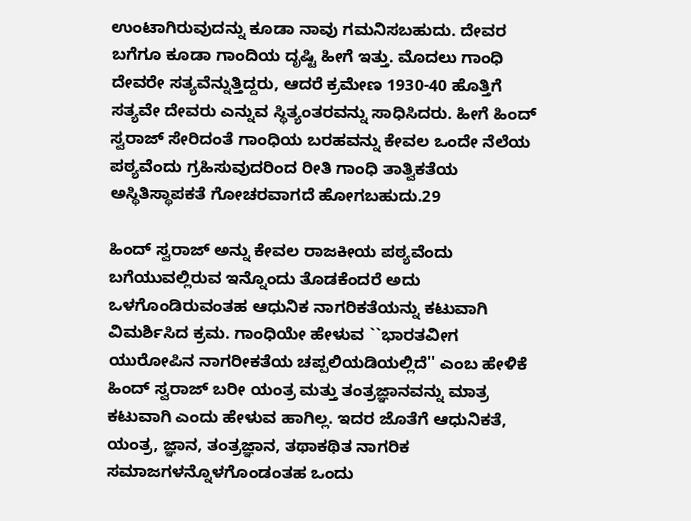ಉಂಟಾಗಿರುವುದನ್ನು ಕೂಡಾ ನಾವು ಗಮನಿಸಬಹುದು. ದೇವರ ಬಗೆಗೂ ಕೂಡಾ ಗಾಂದಿಯ ದೃಷ್ಟಿ ಹೀಗೆ ಇತ್ತು. ಮೊದಲು ಗಾಂಧಿ ದೇವರೇ ಸತ್ಯವೆನ್ನುತ್ತಿದ್ದರು, ಆದರೆ ಕ್ರಮೇಣ 1930-40 ಹೊತ್ತಿಗೆ ಸತ್ಯವೇ ದೇವರು ಎನ್ನುವ ಸ್ಥಿತ್ಯಂತರವನ್ನು ಸಾಧಿಸಿದರು. ಹೀಗೆ ಹಿಂದ್ ಸ್ವರಾಜ್ ಸೇರಿದಂತೆ ಗಾಂಧಿಯ ಬರಹವನ್ನು ಕೇವಲ ಒಂದೇ ನೆಲೆಯ ಪಠ್ಯವೆಂದು ಗ್ರಹಿಸುವುದರಿಂದ ರೀತಿ ಗಾಂಧಿ ತಾತ್ವಿಕತೆಯ ಅಸ್ಥಿತಿಸ್ಥಾಪಕತೆ ಗೋಚರವಾಗದೆ ಹೋಗಬಹುದು.29

ಹಿಂದ್ ಸ್ವರಾಜ್ ಅನ್ನು ಕೇವಲ ರಾಜಕೀಯ ಪಠ್ಯವೆಂದು ಬಗೆಯುವಲ್ಲಿರುವ ಇನ್ನೊಂದು ತೊಡಕೆಂದರೆ ಅದು ಒಳಗೊಂಡಿರುವಂತಹ ಆಧುನಿಕ ನಾಗರಿಕತೆಯನ್ನು ಕಟುವಾಗಿ ವಿಮರ್ಶಿಸಿದ ಕ್ರಮ. ಗಾಂಧಿಯೇ ಹೇಳುವ ``ಭಾರತವೀಗ ಯುರೋಪಿನ ನಾಗರೀಕತೆಯ ಚಪ್ಪಲಿಯಡಿಯಲ್ಲಿದೆ'' ಎಂಬ ಹೇಳಿಕೆ ಹಿಂದ್ ಸ್ವರಾಜ್ ಬರೀ ಯಂತ್ರ ಮತ್ತು ತಂತ್ರಜ್ಞಾನವನ್ನು ಮಾತ್ರ ಕಟುವಾಗಿ ಎಂದು ಹೇಳುವ ಹಾಗಿಲ್ಲ. ಇದರ ಜೊತೆಗೆ ಆಧುನಿಕತೆ, ಯಂತ್ರ, ಜ್ಞಾನ, ತಂತ್ರಜ್ಞಾನ, ತಥಾಕಥಿತ ನಾಗರಿಕ ಸಮಾಜಗಳನ್ನೊಳಗೊಂಡಂತಹ ಒಂದು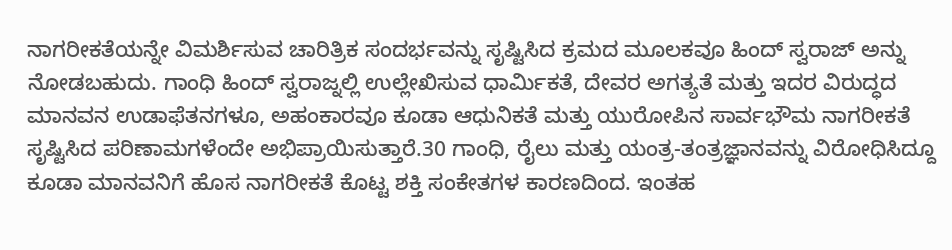ನಾಗರೀಕತೆಯನ್ನೇ ವಿಮರ್ಶಿಸುವ ಚಾರಿತ್ರಿಕ ಸಂದರ್ಭವನ್ನು ಸೃಷ್ಟಿಸಿದ ಕ್ರಮದ ಮೂಲಕವೂ ಹಿಂದ್ ಸ್ವರಾಜ್ ಅನ್ನು ನೋಡಬಹುದು. ಗಾಂಧಿ ಹಿಂದ್ ಸ್ವರಾಜ್ನಲ್ಲಿ ಉಲ್ಲೇಖಿಸುವ ಧಾರ್ಮಿಕತೆ, ದೇವರ ಅಗತ್ಯತೆ ಮತ್ತು ಇದರ ವಿರುದ್ಧದ ಮಾನವನ ಉಡಾಫೆತನಗಳೂ, ಅಹಂಕಾರವೂ ಕೂಡಾ ಆಧುನಿಕತೆ ಮತ್ತು ಯುರೋಪಿನ ಸಾರ್ವಭೌಮ ನಾಗರೀಕತೆ ಸೃಷ್ಟಿಸಿದ ಪರಿಣಾಮಗಳೆಂದೇ ಅಭಿಪ್ರಾಯಿಸುತ್ತಾರೆ.30 ಗಾಂಧಿ, ರೈಲು ಮತ್ತು ಯಂತ್ರ-ತಂತ್ರಜ್ಞಾನವನ್ನು ವಿರೋಧಿಸಿದ್ದೂ ಕೂಡಾ ಮಾನವನಿಗೆ ಹೊಸ ನಾಗರೀಕತೆ ಕೊಟ್ಟ ಶಕ್ತಿ ಸಂಕೇತಗಳ ಕಾರಣದಿಂದ. ಇಂತಹ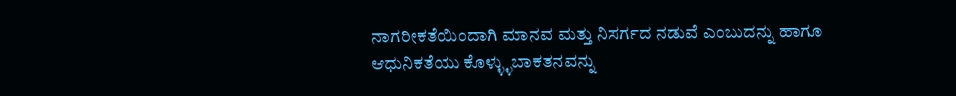ನಾಗರೀಕತೆಯಿಂದಾಗಿ ಮಾನವ ಮತ್ತು ನಿಸರ್ಗದ ನಡುವೆ ಎಂಬುದನ್ನು ಹಾಗೂ ಆಧುನಿಕತೆಯು ಕೊಳ್ಳ್ಳುಬಾಕತನವನ್ನು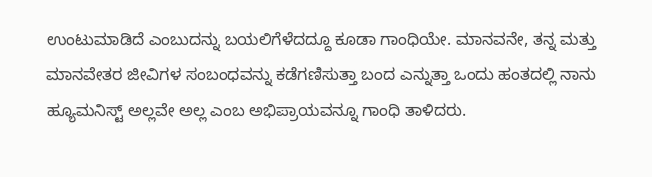ಉಂಟುಮಾಡಿದೆ ಎಂಬುದನ್ನು ಬಯಲಿಗೆಳೆದದ್ದೂ ಕೂಡಾ ಗಾಂಧಿಯೇ. ಮಾನವನೇ, ತನ್ನ ಮತ್ತು ಮಾನವೇತರ ಜೀವಿಗಳ ಸಂಬಂಧವನ್ನು ಕಡೆಗಣಿಸುತ್ತಾ ಬಂದ ಎನ್ನುತ್ತಾ ಒಂದು ಹಂತದಲ್ಲಿ ನಾನು ಹ್ಯೂಮನಿಸ್ಟ್ ಅಲ್ಲವೇ ಅಲ್ಲ ಎಂಬ ಅಭಿಪ್ರಾಯವನ್ನೂ ಗಾಂಧಿ ತಾಳಿದರು.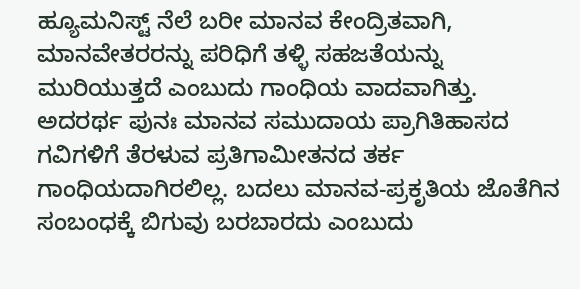ಹ್ಯೂಮನಿಸ್ಟ್ ನೆಲೆ ಬರೀ ಮಾನವ ಕೇಂದ್ರಿತವಾಗಿ, ಮಾನವೇತರರನ್ನು ಪರಿಧಿಗೆ ತಳ್ಳಿ ಸಹಜತೆಯನ್ನು ಮುರಿಯುತ್ತದೆ ಎಂಬುದು ಗಾಂಧಿಯ ವಾದವಾಗಿತ್ತು. ಅದರರ್ಥ ಪುನಃ ಮಾನವ ಸಮುದಾಯ ಪ್ರಾಗಿತಿಹಾಸದ ಗವಿಗಳಿಗೆ ತೆರಳುವ ಪ್ರತಿಗಾಮೀತನದ ತರ್ಕ ಗಾಂಧಿಯದಾಗಿರಲಿಲ್ಲ. ಬದಲು ಮಾನವ-ಪ್ರಕೃತಿಯ ಜೊತೆಗಿನ ಸಂಬಂಧಕ್ಕೆ ಬಿಗುವು ಬರಬಾರದು ಎಂಬುದು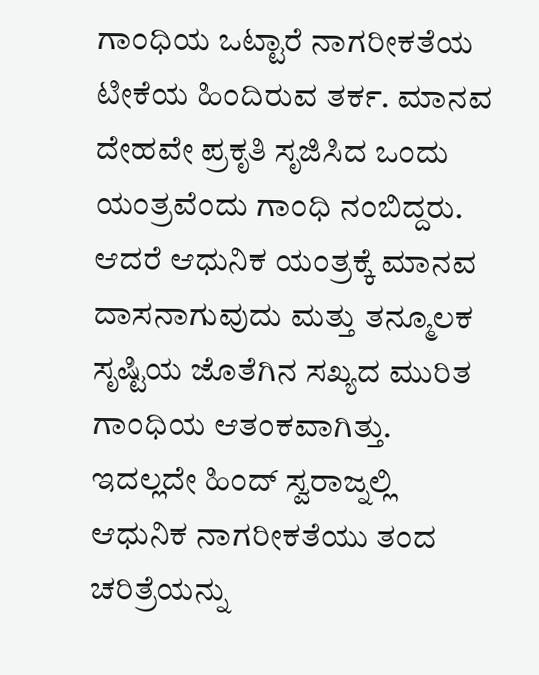ಗಾಂಧಿಯ ಒಟ್ಟಾರೆ ನಾಗರೀಕತೆಯ ಟೀಕೆಯ ಹಿಂದಿರುವ ತರ್ಕ. ಮಾನವ ದೇಹವೇ ಪ್ರಕೃತಿ ಸೃಜಿಸಿದ ಒಂದು ಯಂತ್ರವೆಂದು ಗಾಂಧಿ ನಂಬಿದ್ದರು. ಆದರೆ ಆಧುನಿಕ ಯಂತ್ರಕ್ಕೆ ಮಾನವ ದಾಸನಾಗುವುದು ಮತ್ತು ತನ್ಮೂಲಕ ಸೃಷ್ಟಿಯ ಜೊತೆಗಿನ ಸಖ್ಯದ ಮುರಿತ  ಗಾಂಧಿಯ ಆತಂಕವಾಗಿತ್ತು. ಇದಲ್ಲದೇ ಹಿಂದ್ ಸ್ವರಾಜ್ನಲ್ಲಿ ಆಧುನಿಕ ನಾಗರೀಕತೆಯು ತಂದ ಚರಿತ್ರೆಯನ್ನು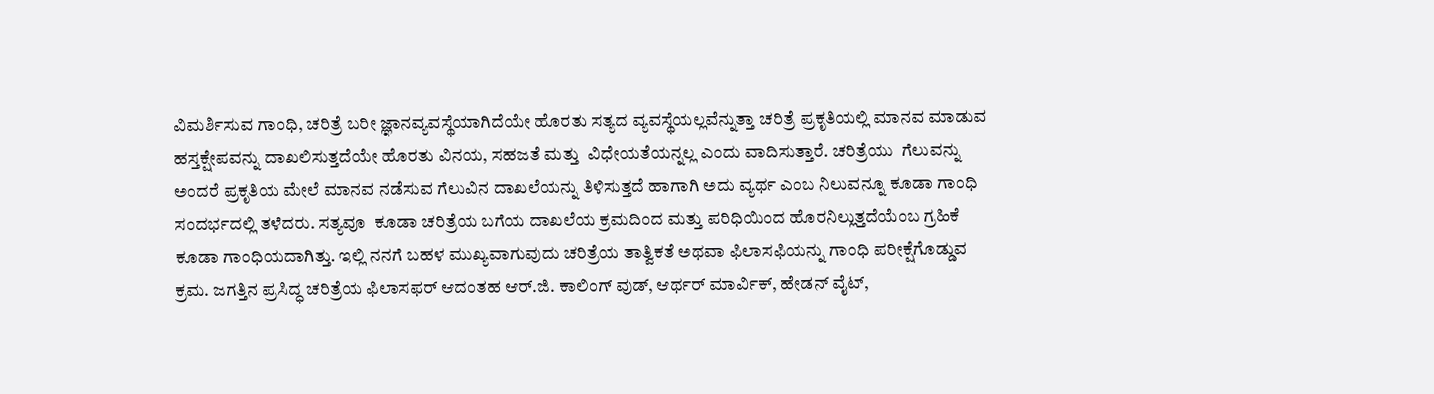ವಿಮರ್ಶಿಸುವ ಗಾಂಧಿ, ಚರಿತ್ರೆ ಬರೀ ಜ್ಞಾನವ್ಯವಸ್ಥೆಯಾಗಿದೆಯೇ ಹೊರತು ಸತ್ಯದ ವ್ಯವಸ್ಥೆಯಲ್ಲವೆನ್ನುತ್ತಾ ಚರಿತ್ರೆ ಪ್ರಕೃತಿಯಲ್ಲಿ ಮಾನವ ಮಾಡುವ ಹಸ್ತಕ್ಷೇಪವನ್ನು ದಾಖಲಿಸುತ್ತದೆಯೇ ಹೊರತು ವಿನಯ, ಸಹಜತೆ ಮತ್ತು  ವಿಧೇಯತೆಯನ್ನಲ್ಲ ಎಂದು ವಾದಿಸುತ್ತಾರೆ. ಚರಿತ್ರೆಯು  ಗೆಲುವನ್ನು  ಅಂದರೆ ಪ್ರಕೃತಿಯ ಮೇಲೆ ಮಾನವ ನಡೆಸುವ ಗೆಲುವಿನ ದಾಖಲೆಯನ್ನು ತಿಳಿಸುತ್ತದೆ ಹಾಗಾಗಿ ಅದು ವ್ಯರ್ಥ ಎಂಬ ನಿಲುವನ್ನೂ ಕೂಡಾ ಗಾಂಧಿ ಸಂದರ್ಭದಲ್ಲಿ ತಳೆದರು. ಸತ್ಯವೂ  ಕೂಡಾ ಚರಿತ್ರೆಯ ಬಗೆಯ ದಾಖಲೆಯ ಕ್ರಮದಿಂದ ಮತ್ತು ಪರಿಧಿಯಿಂದ ಹೊರನಿಲ್ಲುತ್ತದೆಯೆಂಬ ಗ್ರಹಿಕೆ ಕೂಡಾ ಗಾಂಧಿಯದಾಗಿತ್ತು. ಇಲ್ಲಿ ನನಗೆ ಬಹಳ ಮುಖ್ಯವಾಗುವುದು ಚರಿತ್ರೆಯ ತಾತ್ವಿಕತೆ ಅಥವಾ ಫಿಲಾಸಫಿಯನ್ನು ಗಾಂಧಿ ಪರೀಕ್ಷೆಗೊಡ್ಡುವ ಕ್ರಮ. ಜಗತ್ತಿನ ಪ್ರಸಿದ್ಧ ಚರಿತ್ರೆಯ ಫಿಲಾಸಫರ್ ಆದಂತಹ ಆರ್.ಜಿ. ಕಾಲಿಂಗ್ ವುಡ್, ಆರ್ಥರ್ ಮಾರ್ವಿಕ್, ಹೇಡನ್ ವೈಟ್,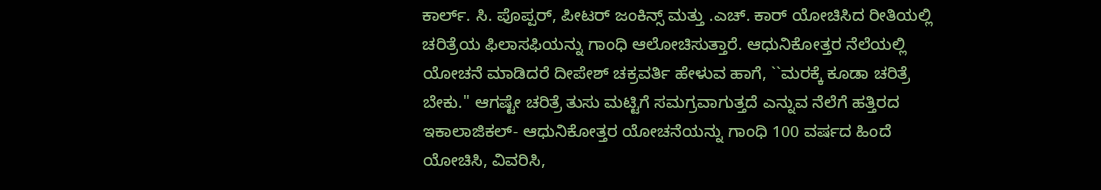ಕಾರ್ಲ್. ಸಿ. ಪೊಪ್ಪರ್, ಪೀಟರ್ ಜಂಕಿನ್ಸ್ ಮತ್ತು .ಎಚ್. ಕಾರ್ ಯೋಚಿಸಿದ ರೀತಿಯಲ್ಲಿ ಚರಿತ್ರೆಯ ಫಿಲಾಸಫಿಯನ್ನು ಗಾಂಧಿ ಆಲೋಚಿಸುತ್ತಾರೆ. ಆಧುನಿಕೋತ್ತರ ನೆಲೆಯಲ್ಲಿ ಯೋಚನೆ ಮಾಡಿದರೆ ದೀಪೇಶ್ ಚಕ್ರವರ್ತಿ ಹೇಳುವ ಹಾಗೆ, ``ಮರಕ್ಕೆ ಕೂಡಾ ಚರಿತ್ರೆ ಬೇಕು.'' ಆಗಷ್ಟೇ ಚರಿತ್ರೆ ತುಸು ಮಟ್ಟಿಗೆ ಸಮಗ್ರವಾಗುತ್ತದೆ ಎನ್ನುವ ನೆಲೆಗೆ ಹತ್ತಿರದ ಇಕಾಲಾಜಿಕಲ್- ಆಧುನಿಕೋತ್ತರ ಯೋಚನೆಯನ್ನು ಗಾಂಧಿ 100 ವರ್ಷದ ಹಿಂದೆ ಯೋಚಿಸಿ, ವಿವರಿಸಿ,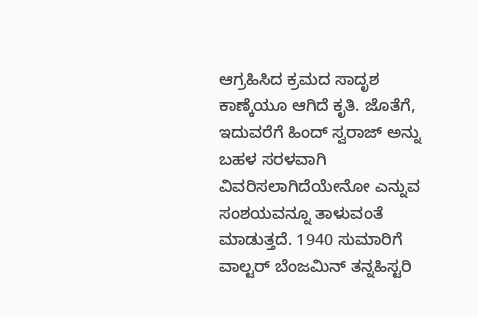ಆಗ್ರಹಿಸಿದ ಕ್ರಮದ ಸಾದೃಶ ಕಾಣ್ಕೆಯೂ ಆಗಿದೆ ಕೃತಿ. ಜೊತೆಗೆ, ಇದುವರೆಗೆ ಹಿಂದ್ ಸ್ವರಾಜ್ ಅನ್ನು ಬಹಳ ಸರಳವಾಗಿ ವಿವರಿಸಲಾಗಿದೆಯೇನೋ ಎನ್ನುವ ಸಂಶಯವನ್ನೂ ತಾಳುವಂತೆ ಮಾಡುತ್ತದೆ. 1940 ಸುಮಾರಿಗೆ ವಾಲ್ಟರ್ ಬೆಂಜಮಿನ್ ತನ್ನಹಿಸ್ಟರಿ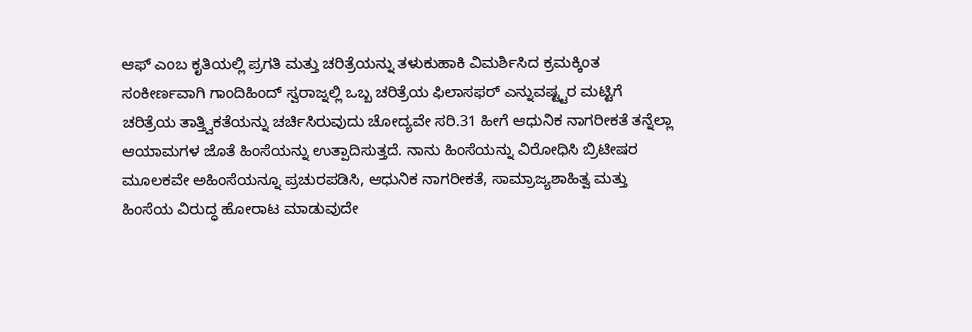ಆಫ್ ಎಂಬ ಕೃತಿಯಲ್ಲಿ ಪ್ರಗತಿ ಮತ್ತು ಚರಿತ್ರೆಯನ್ನು ತಳುಕುಹಾಕಿ ವಿಮರ್ಶಿಸಿದ ಕ್ರಮಕ್ಕಿಂತ ಸಂಕೀರ್ಣವಾಗಿ ಗಾಂದಿಹಿಂದ್ ಸ್ವರಾಜ್ನಲ್ಲಿ ಒಬ್ಬ ಚರಿತ್ರೆಯ ಫಿಲಾಸಫರ್ ಎನ್ನುವಷ್ಟ್ಟರ ಮಟ್ಟಿಗೆ ಚರಿತ್ರೆಯ ತಾತ್ತ್ವಿಕತೆಯನ್ನು ಚರ್ಚಿಸಿರುವುದು ಚೋದ್ಯವೇ ಸರಿ.31 ಹೀಗೆ ಆಧುನಿಕ ನಾಗರೀಕತೆ ತನ್ನೆಲ್ಲಾ ಆಯಾಮಗಳ ಜೊತೆ ಹಿಂಸೆಯನ್ನು ಉತ್ಪಾದಿಸುತ್ತದೆ. ನಾನು ಹಿಂಸೆಯನ್ನು ವಿರೋಧಿಸಿ ಬ್ರಿಟೀಷರ ಮೂಲಕವೇ ಅಹಿಂಸೆಯನ್ನೂ ಪ್ರಚುರಪಡಿಸಿ, ಆಧುನಿಕ ನಾಗರೀಕತೆ, ಸಾಮ್ರಾಜ್ಯಶಾಹಿತ್ವ ಮತ್ತು ಹಿಂಸೆಯ ವಿರುದ್ಧ ಹೋರಾಟ ಮಾಡುವುದೇ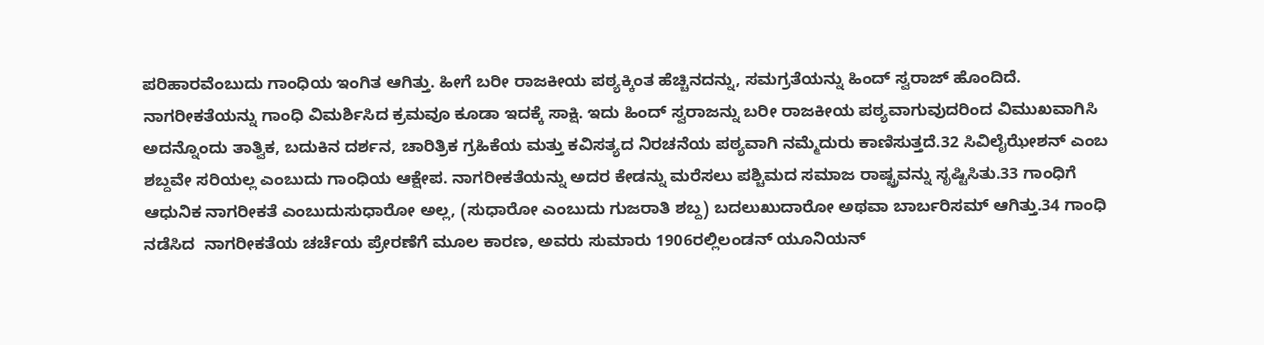ಪರಿಹಾರವೆಂಬುದು ಗಾಂಧಿಯ ಇಂಗಿತ ಆಗಿತ್ತು. ಹೀಗೆ ಬರೀ ರಾಜಕೀಯ ಪಠ್ಯಕ್ಕಿಂತ ಹೆಚ್ಚಿನದನ್ನು, ಸಮಗ್ರತೆಯನ್ನು ಹಿಂದ್ ಸ್ವರಾಜ್ ಹೊಂದಿದೆ. ನಾಗರೀಕತೆಯನ್ನು ಗಾಂಧಿ ವಿಮರ್ಶಿಸಿದ ಕ್ರಮವೂ ಕೂಡಾ ಇದಕ್ಕೆ ಸಾಕ್ಷಿ. ಇದು ಹಿಂದ್ ಸ್ವರಾಜನ್ನು ಬರೀ ರಾಜಕೀಯ ಪಠ್ಯವಾಗುವುದರಿಂದ ವಿಮುಖವಾಗಿಸಿ ಅದನ್ನೊಂದು ತಾತ್ವಿಕ, ಬದುಕಿನ ದರ್ಶನ, ಚಾರಿತ್ರಿಕ ಗ್ರಹಿಕೆಯ ಮತ್ತು ಕವಿಸತ್ಯದ ನಿರಚನೆಯ ಪಠ್ಯವಾಗಿ ನಮ್ಮೆದುರು ಕಾಣಿಸುತ್ತದೆ.32 ಸಿವಿಲೈಝೇಶನ್ ಎಂಬ ಶಬ್ದವೇ ಸರಿಯಲ್ಲ ಎಂಬುದು ಗಾಂಧಿಯ ಆಕ್ಷೇಪ. ನಾಗರೀಕತೆಯನ್ನು ಅದರ ಕೇಡನ್ನು ಮರೆಸಲು ಪಶ್ಚಿಮದ ಸಮಾಜ ರಾಷ್ಟ್ರವನ್ನು ಸೃಷ್ಟಿಸಿತು.33 ಗಾಂಧಿಗೆ ಆಧುನಿಕ ನಾಗರೀಕತೆ ಎಂಬುದುಸುಧಾರೋ ಅಲ್ಲ, (ಸುಧಾರೋ ಎಂಬುದು ಗುಜರಾತಿ ಶಬ್ದ) ಬದಲುಖುದಾರೋ ಅಥವಾ ಬಾರ್ಬರಿಸಮ್ ಆಗಿತ್ತು.34 ಗಾಂಧಿ ನಡೆಸಿದ  ನಾಗರೀಕತೆಯ ಚರ್ಚೆಯ ಪ್ರೇರಣೆಗೆ ಮೂಲ ಕಾರಣ, ಅವರು ಸುಮಾರು 1906ರಲ್ಲಿಲಂಡನ್ ಯೂನಿಯನ್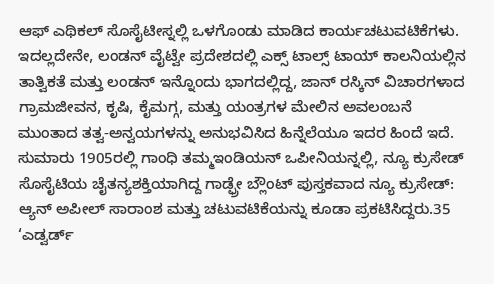ಆಫ್ ಎಥಿಕಲ್ ಸೊಸೈಟೀಸ್ನಲ್ಲಿ ಒಳಗೊಂಡು ಮಾಡಿದ ಕಾರ್ಯಚಟುವಟಿಕೆಗಳು. ಇದಲ್ಲದೇನೇ, ಲಂಡನ್ ವೈಟ್ವೇ ಪ್ರದೇಶದಲ್ಲಿ ಎಕ್ಸ್ ಟಾಲ್ಸ್ ಟಾಯ್ ಕಾಲನಿಯಲ್ಲಿನ ತಾತ್ವಿಕತೆ ಮತ್ತು ಲಂಡನ್ ಇನ್ನೊಂದು ಭಾಗದಲ್ಲಿದ್ದ, ಜಾನ್ ರಸ್ಕಿನ್ ವಿಚಾರಗಳಾದ ಗ್ರಾಮಜೀವನ, ಕೃಷಿ, ಕೈಮಗ್ಗ, ಮತ್ತು ಯಂತ್ರಗಳ ಮೇಲಿನ ಅವಲಂಬನೆ ಮುಂತಾದ ತತ್ವ-ಅನ್ವಯಗಳನ್ನು ಅನುಭವಿಸಿದ ಹಿನ್ನೆಲೆಯೂ ಇದರ ಹಿಂದೆ ಇದೆ. ಸುಮಾರು 1905ರಲ್ಲಿ ಗಾಂಧಿ ತಮ್ಮಇಂಡಿಯನ್ ಒಪೀನಿಯನ್ನಲ್ಲಿ, ನ್ಯೂ ಕ್ರುಸೇಡ್ ಸೊಸೈಟಿಯ ಚೈತನ್ಯಶಕ್ತಿಯಾಗಿದ್ದ ಗಾಡ್ಫ್ರೇ ಬ್ಲೌಂಟ್ ಪುಸ್ತಕವಾದ ನ್ಯೂ ಕ್ರುಸೇಡ್: ಆ್ಯನ್ ಅಪೀಲ್ ಸಾರಾಂಶ ಮತ್ತು ಚಟುವಟಿಕೆಯನ್ನು ಕೂಡಾ ಪ್ರಕಟಿಸಿದ್ದರು.35 ‘ಎಡ್ವರ್ಡ್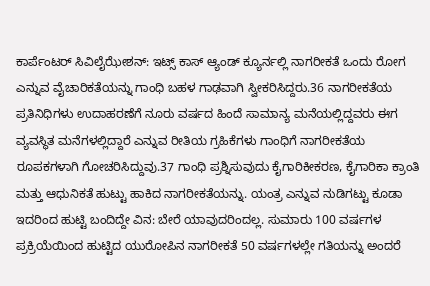ಕಾರ್ಪೆಂಟರ್ ಸಿವಿಲೈಝೇಶನ್: ಇಟ್ಸ್ ಕಾಸ್ ಆ್ಯಂಡ್ ಕ್ಯೂರ್ನಲ್ಲಿ ನಾಗರೀಕತೆ ಒಂದು ರೋಗ ಎನ್ನುವ ವೈಚಾರಿಕತೆಯನ್ನು ಗಾಂಧಿ ಬಹಳ ಗಾಢವಾಗಿ ಸ್ವೀಕರಿಸಿದ್ದರು.36 ನಾಗರೀಕತೆಯ ಪ್ರತಿನಿಧಿಗಳು ಉದಾಹರಣೆಗೆ ನೂರು ವರ್ಷದ ಹಿಂದೆ ಸಾಮಾನ್ಯ ಮನೆಯಲ್ಲಿದ್ದವರು ಈಗ ವ್ಯವಸ್ಥಿತ ಮನೆಗಳಲ್ಲಿದ್ದಾರೆ ಎನ್ನುವ ರೀತಿಯ ಗ್ರಹಿಕೆಗಳು ಗಾಂಧಿಗೆ ನಾಗರೀಕತೆಯ ರೂಪಕಗಳಾಗಿ ಗೋಚರಿಸಿದ್ದುವು.37 ಗಾಂಧಿ ಪ್ರಶ್ನಿಸುವುದು ಕೈಗಾರಿಕೀಕರಣ, ಕೈಗಾರಿಕಾ ಕ್ರಾಂತಿ ಮತ್ತು ಆಧುನಿಕತೆ ಹುಟ್ಟು ಹಾಕಿದ ನಾಗರೀಕತೆಯನ್ನು. ಯಂತ್ರ ಎನ್ನುವ ನುಡಿಗಟ್ಟು ಕೂಡಾ ಇದರಿಂದ ಹುಟ್ಟಿ ಬಂದಿದ್ದೇ ವಿನ: ಬೇರೆ ಯಾವುದರಿಂದಲ್ಲ. ಸುಮಾರು 100 ವರ್ಷಗಳ ಪ್ರಕ್ರಿಯೆಯಿಂದ ಹುಟ್ಟಿದ ಯುರೋಪಿನ ನಾಗರೀಕತೆ 50 ವರ್ಷಗಳಲ್ಲೇ ಗತಿಯನ್ನು ಅಂದರೆ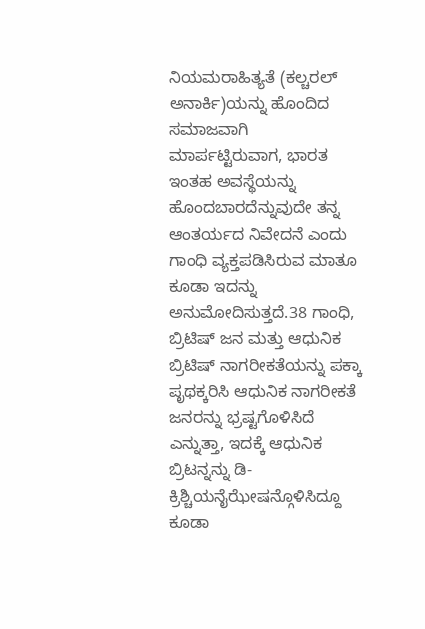ನಿಯಮರಾಹಿತ್ಯತೆ (ಕಲ್ಚರಲ್ ಅನಾರ್ಕಿ)ಯನ್ನು ಹೊಂದಿದ ಸಮಾಜವಾಗಿ ಮಾರ್ಪಟ್ಟಿರುವಾಗ, ಭಾರತ ಇಂತಹ ಅವಸ್ಥೆಯನ್ನು ಹೊಂದಬಾರದೆನ್ನುವುದೇ ತನ್ನ  ಆಂತರ್ಯದ ನಿವೇದನೆ ಎಂದು ಗಾಂಧಿ ವ್ಯಕ್ತಪಡಿಸಿರುವ ಮಾತೂ ಕೂಡಾ ಇದನ್ನು ಅನುಮೋದಿಸುತ್ತದೆ.38 ಗಾಂಧಿ, ಬ್ರಿಟಿಷ್ ಜನ ಮತ್ತು ಆಧುನಿಕ ಬ್ರಿಟಿಷ್ ನಾಗರೀಕತೆಯನ್ನು ಪಕ್ಕಾ ಪೃಥಕ್ಕರಿಸಿ ಆಧುನಿಕ ನಾಗರೀಕತೆ ಜನರನ್ನು ಭ್ರಷ್ಟಗೊಳಿಸಿದೆ ಎನ್ನುತ್ತಾ, ಇದಕ್ಕೆ ಆಧುನಿಕ ಬ್ರಿಟನ್ನನ್ನು ಡಿ-ಕ್ರಿಶ್ಚಿಯನೈಝೇಷನ್ಗೊಳಿಸಿದ್ದೂ ಕೂಡಾ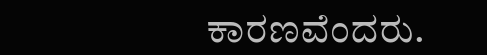ಕಾರಣವೆಂದರು.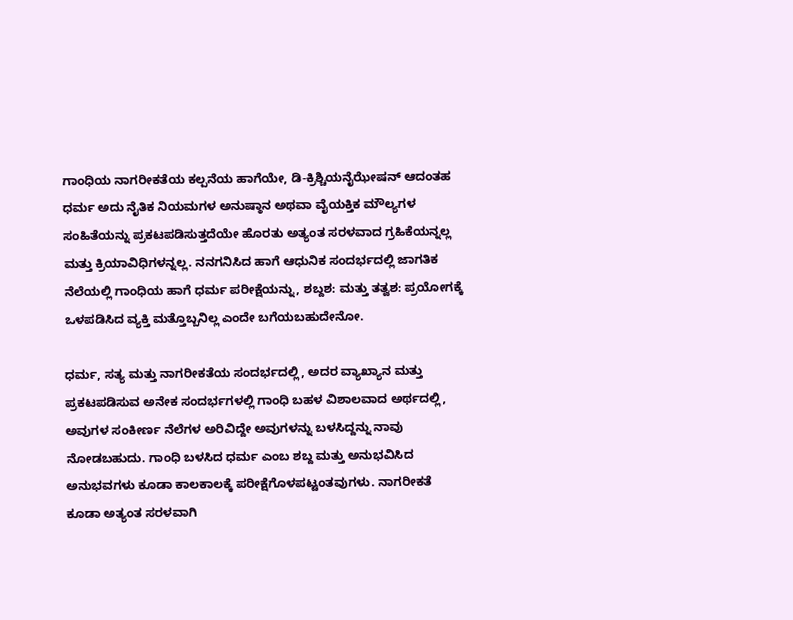ಗಾಂಧಿಯ ನಾಗರೀಕತೆಯ ಕಲ್ಪನೆಯ ಹಾಗೆಯೇ, ಡಿ-ಕ್ರಿಶ್ಚಿಯನೈಝೇಷನ್ ಆದಂತಹ ಧರ್ಮ ಅದು ನೈತಿಕ ನಿಯಮಗಳ ಅನುಷ್ಠಾನ ಅಥವಾ ವೈಯಕ್ತಿಕ ಮೌಲ್ಯಗಳ ಸಂಹಿತೆಯನ್ನು ಪ್ರಕಟಪಡಿಸುತ್ತದೆಯೇ ಹೊರತು ಅತ್ಯಂತ ಸರಳವಾದ ಗ್ರಹಿಕೆಯನ್ನಲ್ಲ ಮತ್ತು ಕ್ರಿಯಾವಿಧಿಗಳನ್ನಲ್ಲ. ನನಗನಿಸಿದ ಹಾಗೆ ಆಧುನಿಕ ಸಂದರ್ಭದಲ್ಲಿ ಜಾಗತಿಕ ನೆಲೆಯಲ್ಲಿ ಗಾಂಧಿಯ ಹಾಗೆ ಧರ್ಮ ಪರೀಕ್ಷೆಯನ್ನು, ಶಬ್ದಶ: ಮತ್ತು ತತ್ವಶ: ಪ್ರಯೋಗಕ್ಕೆ ಒಳಪಡಿಸಿದ ವ್ಯಕ್ತಿ ಮತ್ತೊಬ್ಬನಿಲ್ಲ ಎಂದೇ ಬಗೆಯಬಹುದೇನೋ.

ಧರ್ಮ, ಸತ್ಯ ಮತ್ತು ನಾಗರೀಕತೆಯ ಸಂದರ್ಭದಲ್ಲಿ, ಅದರ ವ್ಯಾಖ್ಯಾನ ಮತ್ತು ಪ್ರಕಟಪಡಿಸುವ ಅನೇಕ ಸಂದರ್ಭಗಳಲ್ಲಿ ಗಾಂಧಿ ಬಹಳ ವಿಶಾಲವಾದ ಅರ್ಥದಲ್ಲಿ, ಅವುಗಳ ಸಂಕೀರ್ಣ ನೆಲೆಗಳ ಅರಿವಿದ್ದೇ ಅವುಗಳನ್ನು ಬಳಸಿದ್ದನ್ನು ನಾವು ನೋಡಬಹುದು. ಗಾಂಧಿ ಬಳಸಿದ ಧರ್ಮ ಎಂಬ ಶಬ್ದ ಮತ್ತು ಅನುಭವಿಸಿದ ಅನುಭವಗಳು ಕೂಡಾ ಕಾಲಕಾಲಕ್ಕೆ ಪರೀಕ್ಷೆಗೊಳಪಟ್ಟಂತವುಗಳು. ನಾಗರೀಕತೆ ಕೂಡಾ ಅತ್ಯಂತ ಸರಳವಾಗಿ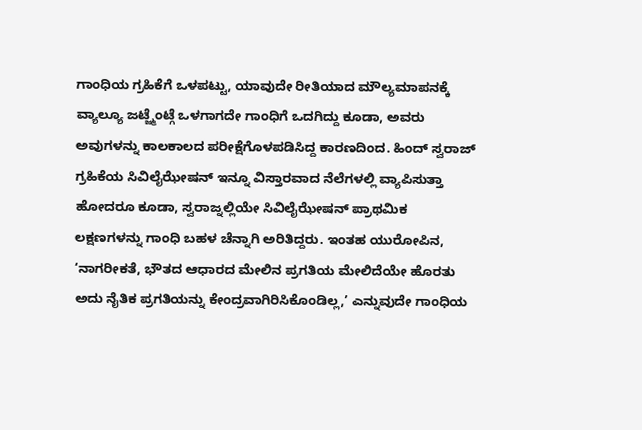ಗಾಂಧಿಯ ಗ್ರಹಿಕೆಗೆ ಒಳಪಟ್ಟು, ಯಾವುದೇ ರೀತಿಯಾದ ಮೌಲ್ಯಮಾಪನಕ್ಕೆ ವ್ಯಾಲ್ಯೂ ಜಟ್ಜ್ಮೆಂಟ್ಗೆ ಒಳಗಾಗದೇ ಗಾಂಧಿಗೆ ಒದಗಿದ್ದು ಕೂಡಾ, ಅವರು ಅವುಗಳನ್ನು ಕಾಲಕಾಲದ ಪರೀಕ್ಷೆಗೊಳಪಡಿಸಿದ್ದ ಕಾರಣದಿಂದ. ಹಿಂದ್ ಸ್ವರಾಜ್ ಗ್ರಹಿಕೆಯ ಸಿವಿಲೈಝೇಷನ್ ಇನ್ನೂ ವಿಸ್ತಾರವಾದ ನೆಲೆಗಳಲ್ಲಿ ವ್ಯಾಪಿಸುತ್ತಾ ಹೋದರೂ ಕೂಡಾ, ಸ್ವರಾಜ್ನಲ್ಲಿಯೇ ಸಿವಿಲೈಝೇಷನ್ ಪ್ರಾಥಮಿಕ ಲಕ್ಷಣಗಳನ್ನು ಗಾಂಧಿ ಬಹಳ ಚೆನ್ನಾಗಿ ಅರಿತಿದ್ದರು. ಇಂತಹ ಯುರೋಪಿನ, ‘ನಾಗರೀಕತೆ, ಭೌತದ ಆಧಾರದ ಮೇಲಿನ ಪ್ರಗತಿಯ ಮೇಲಿದೆಯೇ ಹೊರತು ಅದು ನೈತಿಕ ಪ್ರಗತಿಯನ್ನು ಕೇಂದ್ರವಾಗಿರಿಸಿಕೊಂಡಿಲ್ಲ,’ ಎನ್ನುವುದೇ ಗಾಂಧಿಯ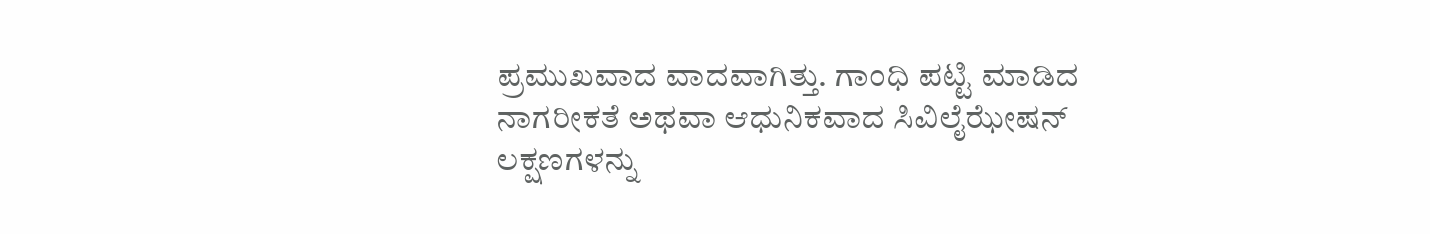ಪ್ರಮುಖವಾದ ವಾದವಾಗಿತ್ತು. ಗಾಂಧಿ ಪಟ್ಟಿ ಮಾಡಿದ ನಾಗರೀಕತೆ ಅಥವಾ ಆಧುನಿಕವಾದ ಸಿವಿಲೈಝೇಷನ್ ಲಕ್ಷಣಗಳನ್ನು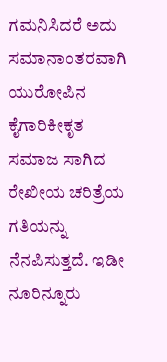ಗಮನಿಸಿದರೆ ಅದು ಸಮಾನಾಂತರವಾಗಿ ಯುರೋಪಿನ ಕೈಗಾರಿಕೀಕೃತ ಸಮಾಜ ಸಾಗಿದ ರೇಖೀಯ ಚರಿತ್ರೆಯ ಗತಿಯನ್ನು ನೆನಪಿಸುತ್ತದೆ. ಇಡೀ ನೂರಿನ್ನೂರು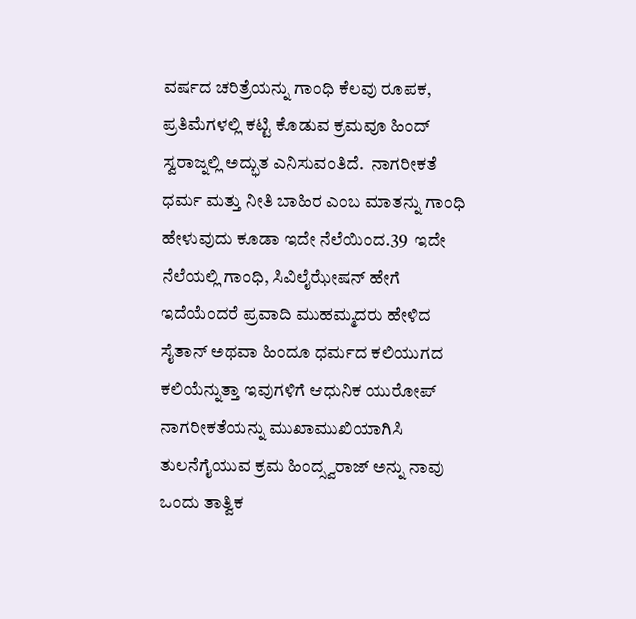ವರ್ಷದ ಚರಿತ್ರೆಯನ್ನು ಗಾಂಧಿ ಕೆಲವು ರೂಪಕ, ಪ್ರತಿಮೆಗಳಲ್ಲಿ ಕಟ್ಟಿ ಕೊಡುವ ಕ್ರಮವೂ ಹಿಂದ್ ಸ್ವರಾಜ್ನಲ್ಲಿ ಅದ್ಭುತ ಎನಿಸುವಂತಿದೆ.  ನಾಗರೀಕತೆ ಧರ್ಮ ಮತ್ತು ನೀತಿ ಬಾಹಿರ ಎಂಬ ಮಾತನ್ನು ಗಾಂಧಿ ಹೇಳುವುದು ಕೂಡಾ ಇದೇ ನೆಲೆಯಿಂದ.39  ಇದೇ ನೆಲೆಯಲ್ಲಿ ಗಾಂಧಿ, ಸಿವಿಲೈಝೇಷನ್ ಹೇಗೆ ಇದೆಯೆಂದರೆ ಪ್ರವಾದಿ ಮುಹಮ್ಮದರು ಹೇಳಿದ ಸೈತಾನ್ ಅಥವಾ ಹಿಂದೂ ಧರ್ಮದ ಕಲಿಯುಗದ ಕಲಿಯೆನ್ನುತ್ತಾ ಇವುಗಳಿಗೆ ಆಧುನಿಕ ಯುರೋಪ್ ನಾಗರೀಕತೆಯನ್ನು ಮುಖಾಮುಖಿಯಾಗಿಸಿ ತುಲನೆಗೈಯುವ ಕ್ರಮ ಹಿಂದ್ಸ್ವರಾಜ್ ಅನ್ನು ನಾವು ಒಂದು ತಾತ್ವಿಕ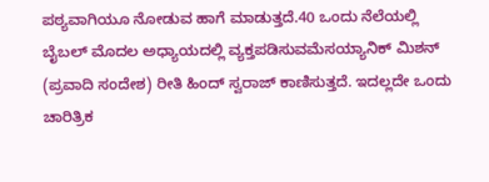ಪಠ್ಯವಾಗಿಯೂ ನೋಡುವ ಹಾಗೆ ಮಾಡುತ್ತದೆ.40 ಒಂದು ನೆಲೆಯಲ್ಲಿ ಬೈಬಲ್ ಮೊದಲ ಅಧ್ಯಾಯದಲ್ಲಿ ವ್ಯಕ್ತಪಡಿಸುವಮೆಸಯ್ಯಾನಿಕ್ ಮಿಶನ್ (ಪ್ರವಾದಿ ಸಂದೇಶ) ರೀತಿ ಹಿಂದ್ ಸ್ವರಾಜ್ ಕಾಣಿಸುತ್ತದೆ. ಇದಲ್ಲದೇ ಒಂದು ಚಾರಿತ್ರಿಕ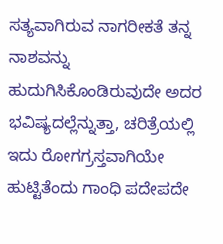ಸತ್ಯವಾಗಿರುವ ನಾಗರೀಕತೆ ತನ್ನ ನಾಶವನ್ನು ಹುದುಗಿಸಿಕೊಂಡಿರುವುದೇ ಅದರ ಭವಿಷ್ಯದಲ್ಲೆನ್ನುತ್ತಾ, ಚರಿತ್ರೆಯಲ್ಲಿ ಇದು ರೋಗಗ್ರಸ್ತವಾಗಿಯೇ ಹುಟ್ಟಿತೆಂದು ಗಾಂಧಿ ಪದೇಪದೇ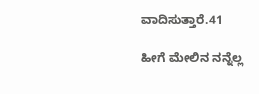ವಾದಿಸುತ್ತಾರೆ.41

ಹೀಗೆ ಮೇಲಿನ ನನ್ನೆಲ್ಲ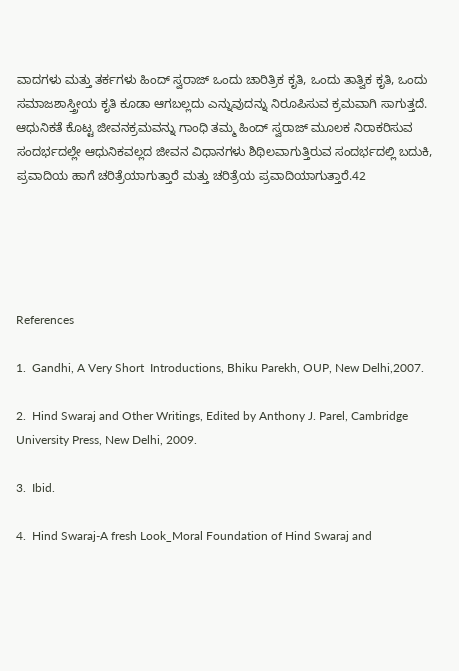ವಾದಗಳು ಮತ್ತು ತರ್ಕಗಳು ಹಿಂದ್ ಸ್ವರಾಜ್ ಒಂದು ಚಾರಿತ್ರಿಕ ಕೃತಿ, ಒಂದು ತಾತ್ವಿಕ ಕೃತಿ, ಒಂದು ಸಮಾಜಶಾಸ್ತ್ರೀಯ ಕೃತಿ ಕೂಡಾ ಆಗಬಲ್ಲದು ಎನ್ನುವುದನ್ನು ನಿರೂಪಿಸುವ ಕ್ರಮವಾಗಿ ಸಾಗುತ್ತದೆ. ಆಧುನಿಕತೆ ಕೊಟ್ಟ ಜೀವನಕ್ರಮವನ್ನು ಗಾಂಧಿ ತಮ್ಮ ಹಿಂದ್ ಸ್ವರಾಜ್ ಮೂಲಕ ನಿರಾಕರಿಸುವ ಸಂದರ್ಭದಲ್ಲೇ ಆಧುನಿಕವಲ್ಲದ ಜೀವನ ವಿಧಾನಗಳು ಶಿಥಿಲವಾಗುತ್ತಿರುವ ಸಂದರ್ಭದಲ್ಲಿ ಬದುಕಿ, ಪ್ರವಾದಿಯ ಹಾಗೆ ಚರಿತ್ರೆಯಾಗುತ್ತಾರೆ ಮತ್ತು ಚರಿತ್ರೆಯ ಪ್ರವಾದಿಯಾಗುತ್ತಾರೆ.42





References

1.  Gandhi, A Very Short  Introductions, Bhiku Parekh, OUP, New Delhi,2007.

2.  Hind Swaraj and Other Writings, Edited by Anthony J. Parel, Cambridge University Press, New Delhi, 2009.

3.  Ibid.

4.  Hind Swaraj-A fresh Look_Moral Foundation of Hind Swaraj and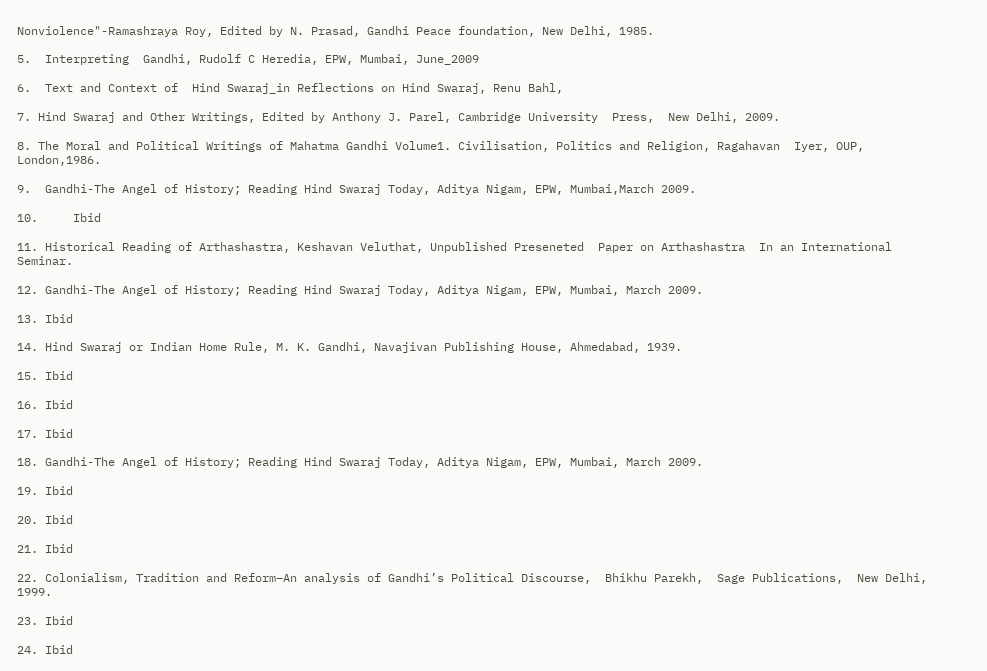Nonviolence"-Ramashraya Roy, Edited by N. Prasad, Gandhi Peace foundation, New Delhi, 1985.

5.  Interpreting  Gandhi, Rudolf C Heredia, EPW, Mumbai, June_2009

6.  Text and Context of  Hind Swaraj_in Reflections on Hind Swaraj, Renu Bahl,

7. Hind Swaraj and Other Writings, Edited by Anthony J. Parel, Cambridge University  Press,  New Delhi, 2009.

8. The Moral and Political Writings of Mahatma Gandhi Volume1. Civilisation, Politics and Religion, Ragahavan  Iyer, OUP, London,1986.

9.  Gandhi-The Angel of History; Reading Hind Swaraj Today, Aditya Nigam, EPW, Mumbai,March 2009.

10.     Ibid

11. Historical Reading of Arthashastra, Keshavan Veluthat, Unpublished Preseneted  Paper on Arthashastra  In an International Seminar.

12. Gandhi-The Angel of History; Reading Hind Swaraj Today, Aditya Nigam, EPW, Mumbai, March 2009.

13. Ibid

14. Hind Swaraj or Indian Home Rule, M. K. Gandhi, Navajivan Publishing House, Ahmedabad, 1939.

15. Ibid

16. Ibid

17. Ibid

18. Gandhi-The Angel of History; Reading Hind Swaraj Today, Aditya Nigam, EPW, Mumbai, March 2009.

19. Ibid

20. Ibid

21. Ibid

22. Colonialism, Tradition and Reform–An analysis of Gandhi’s Political Discourse,  Bhikhu Parekh,  Sage Publications,  New Delhi, 1999.

23. Ibid

24. Ibid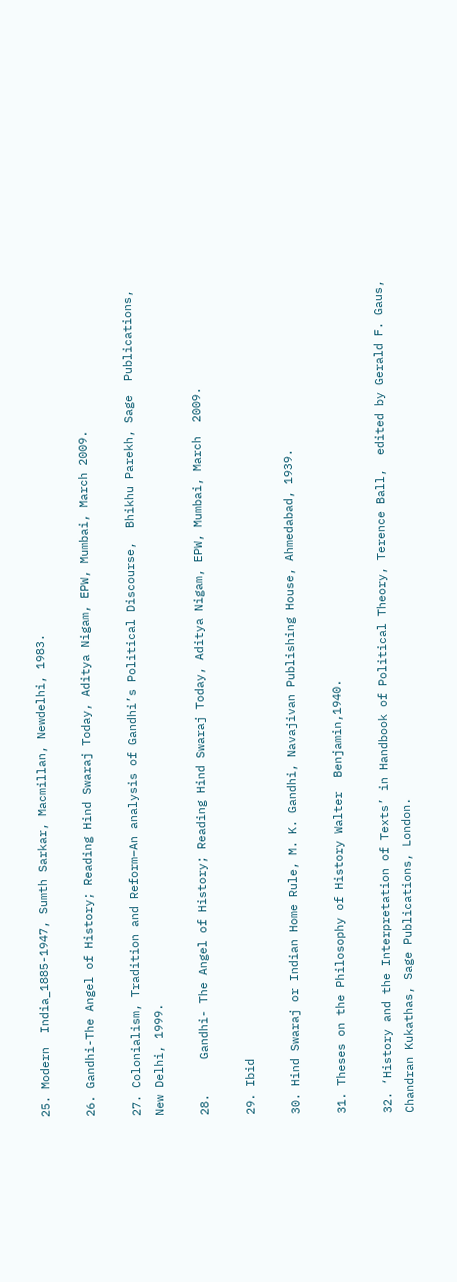25. Modern  India_1885-1947, Sumth Sarkar, Macmillan, Newdelhi, 1983.

26. Gandhi-The Angel of History; Reading Hind Swaraj Today, Aditya Nigam, EPW, Mumbai, March 2009.

27. Colonialism, Tradition and Reform–An analysis of Gandhi’s Political Discourse,  Bhikhu Parekh, Sage  Publications,  New Delhi, 1999.

28.     Gandhi- The Angel of History; Reading Hind Swaraj Today, Aditya Nigam, EPW, Mumbai, March  2009.

29. Ibid

30. Hind Swaraj or Indian Home Rule, M. K. Gandhi, Navajivan Publishing House, Ahmedabad, 1939.

31. Theses on the Philosophy of History Walter  Benjamin,1940.

32. ‘History and the Interpretation of Texts’ in Handbook of Political Theory, Terence Ball,  edited by Gerald F. Gaus, Chandran Kukathas, Sage Publications, London.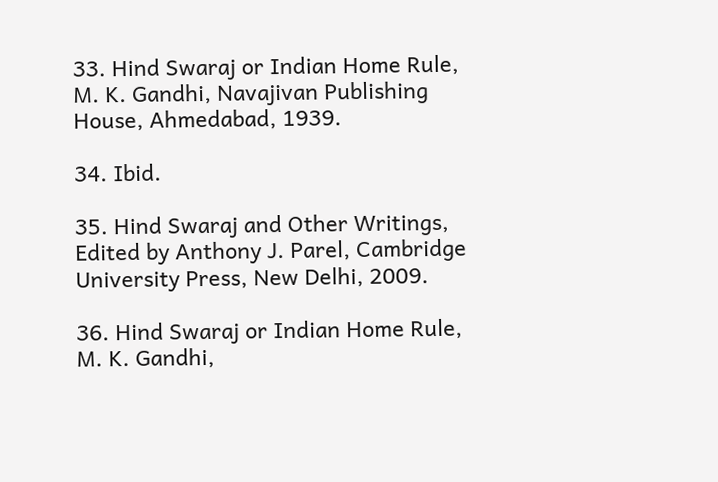33. Hind Swaraj or Indian Home Rule, M. K. Gandhi, Navajivan Publishing House, Ahmedabad, 1939.

34. Ibid.

35. Hind Swaraj and Other Writings, Edited by Anthony J. Parel, Cambridge University Press, New Delhi, 2009.

36. Hind Swaraj or Indian Home Rule, M. K. Gandhi,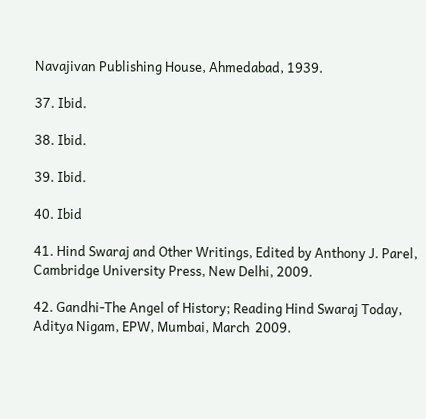Navajivan Publishing House, Ahmedabad, 1939.

37. Ibid.

38. Ibid.

39. Ibid.

40. Ibid

41. Hind Swaraj and Other Writings, Edited by Anthony J. Parel, Cambridge University Press, New Delhi, 2009.

42. Gandhi-The Angel of History; Reading Hind Swaraj Today, Aditya Nigam, EPW, Mumbai, March  2009.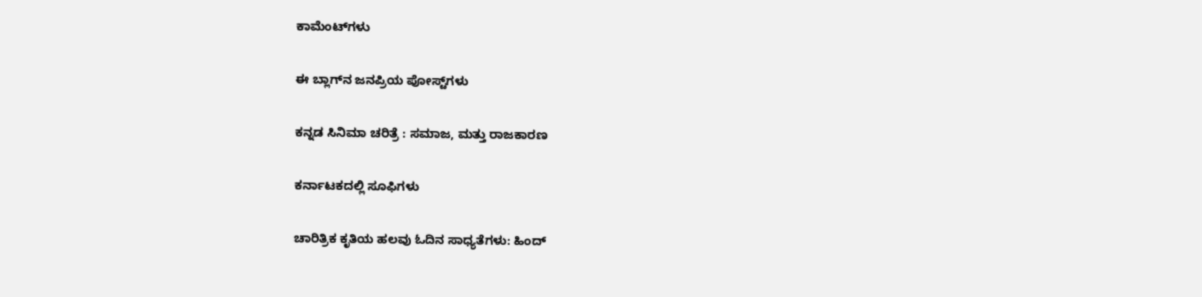ಕಾಮೆಂಟ್‌ಗಳು

ಈ ಬ್ಲಾಗ್‌ನ ಜನಪ್ರಿಯ ಪೋಸ್ಟ್‌ಗಳು

ಕನ್ನಡ ಸಿನಿಮಾ ಚರಿತ್ರೆ : ಸಮಾಜ, ಮತ್ತು ರಾಜಕಾರಣ

ಕರ್ನಾಟಕದಲ್ಲಿ ಸೂಫಿಗಳು

ಚಾರಿತ್ರಿಕ ಕೃತಿಯ ಹಲವು ಓದಿನ ಸಾಧ್ಯತೆಗಳು: ಹಿಂದ್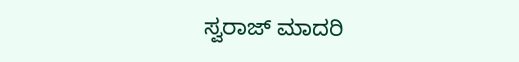ಸ್ವರಾಜ್ ಮಾದರಿ